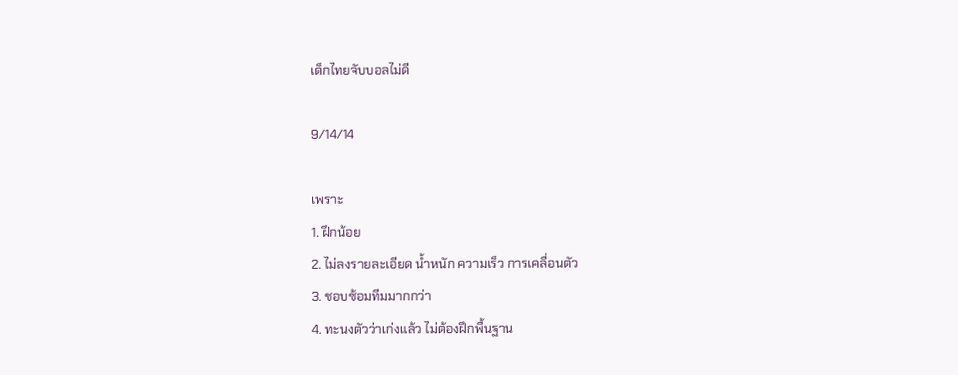เด็กไทยจับบอลไม่ดี

9/14/14

เพราะ
1. ฝึกน้อย
2. ไม่ลงรายละเอียด น้ำหนัก ความเร็ว การเคลื่อนตัว
3. ชอบซ้อมทีมมากกว่า
4. ทะนงตัวว่าเก่งแล้ว ไม่ต้องฝึกพื้นฐาน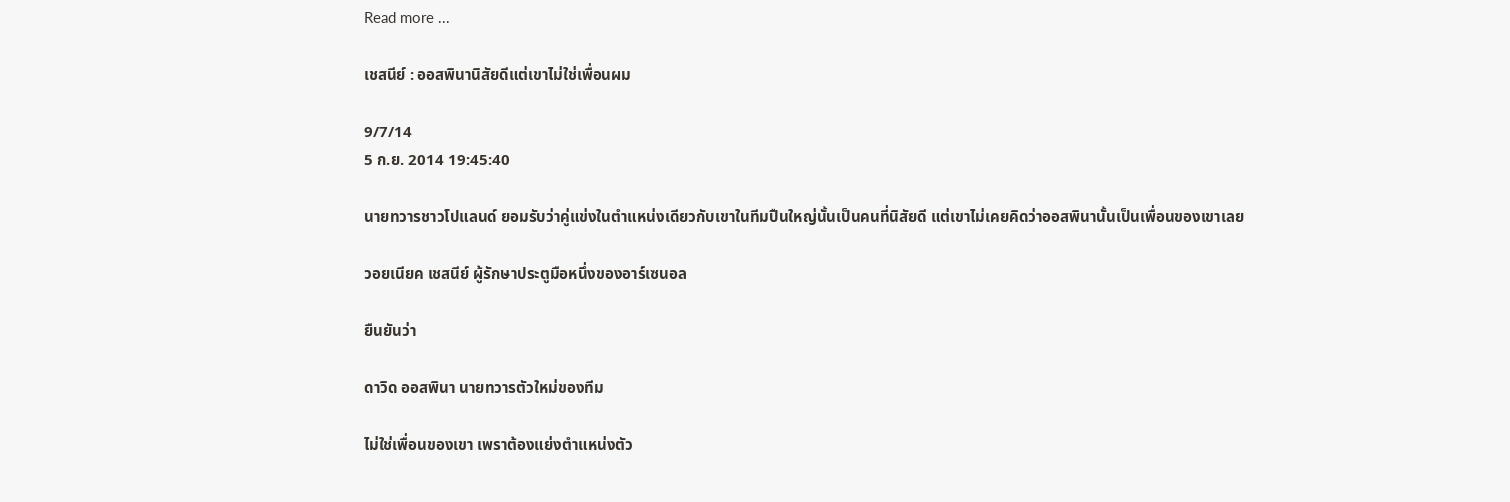Read more ...

เชสนีย์ : ออสพินานิสัยดีแต่เขาไม่ใช่เพื่อนผม

9/7/14
5 ก.ย. 2014 19:45:40

นายทวารชาวโปแลนด์ ยอมรับว่าคู่แข่งในตำแหน่งเดียวกับเขาในทีมปืนใหญ่นั้นเป็นคนที่นิสัยดี แต่เขาไม่เคยคิดว่าออสพินานั้นเป็นเพื่อนของเขาเลย

วอยเนียค เชสนีย์ ผู้รักษาประตูมือหนึ่งของอาร์เซนอล

ยืนยันว่า

ดาวิด ออสพินา นายทวารตัวใหม่ของทีม

ไม่ใช่เพื่อนของเขา เพราต้องแย่งตำแหน่งตัว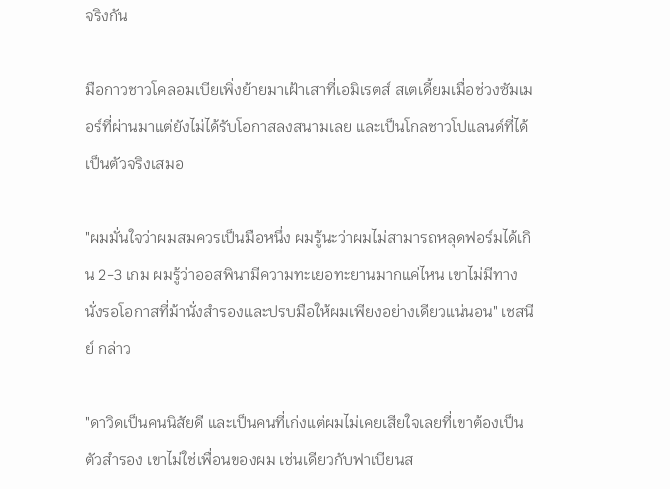จริงกัน

มือกาวชาวโคลอมเบียเพิ่งย้ายมาเฝ้าเสาที่เอมิเรตส์ สเตเดี้ยมเมื่อช่วงซัมเมอร์ที่ผ่านมาแต่ยังไม่ได้รับโอกาสลงสนามเลย และเป็นโกลชาวโปแลนด์ที่ได้เป็นตัวจริงเสมอ

"ผมมั่นใจว่าผมสมควรเป็นมือหนึ่ง ผมรู้นะว่าผมไม่สามารถหลุดฟอร์มได้เกิน 2-3 เกม ผมรู้ว่าออสพินามีความทะเยอทะยานมากแค่ไหน เขาไม่มีทางนั่งรอโอกาสที่ม้านั่งสำรองและปรบมือให้ผมเพียงอย่างเดียวแน่นอน" เชสนีย์ กล่าว

"ดาวิดเป็นคนนิสัยดี และเป็นคนที่เก่งแต่ผมไม่เคยเสียใจเลยที่เขาต้องเป็นตัวสำรอง เขาไม่ใช่เพื่อนของผม เช่นเดียวกับฟาเบียนส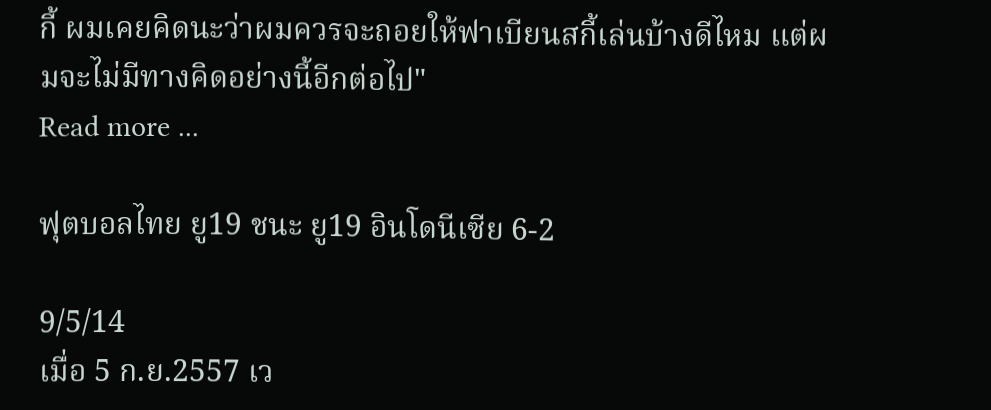กี้ ผมเคยคิดนะว่าผมควรจะถอยให้ฟาเบียนสกี้เล่นบ้างดีไหม แต่ผมจะไม่มีทางคิดอย่างนี้อีกต่อไป"
Read more ...

ฟุตบอลไทย ยู19 ชนะ ยู19 อินโดนีเซีย 6-2

9/5/14
เมื่อ 5 ก.ย.2557 เว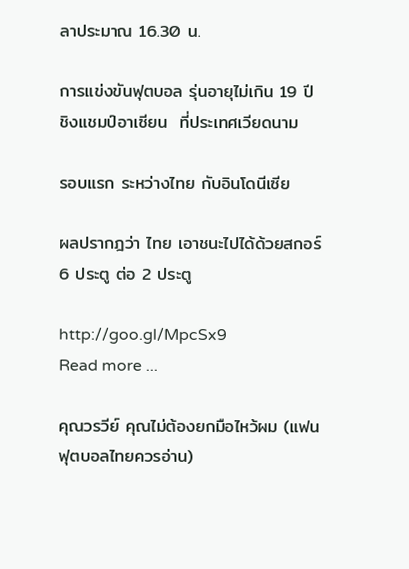ลาประมาณ 16.30 น.

การแข่งขันฟุตบอล รุ่นอายุไม่เกิน 19 ปี ชิงแชมป์อาเซียน  ที่ประเทศเวียดนาม

รอบแรก ระหว่างไทย กับอินโดนีเซีย

ผลปรากฎว่า ไทย เอาชนะไปได้ด้วยสกอร์ 6 ประตู ต่อ 2 ประตู

http://goo.gl/MpcSx9
Read more ...

คุณวรวีย์ คุณไม่ต้องยกมือไหว้ผม (แฟนฟุตบอลไทยควรอ่าน)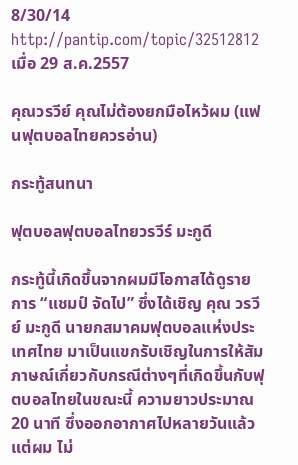8/30/14
http://pantip.com/topic/32512812 เมื่อ 29 ส.ค.2557

คุณวรวีย์ คุณไม่ต้องยกมือไหว้ผม (แฟนฟุตบอลไทยควรอ่าน)

กระทู้สนทนา

ฟุตบอลฟุตบอลไทยวรวีร์ มะกูดี

กระทู้นี้เกิดขึ้นจากผมมีโอกาสได้ดูรายการ “แชมป์ จัดไป” ซึ่งได้เชิญ คุณ วรวีย์ มะกูดี นายกสมาคมฟุตบอลแห่งประเทศไทย มาเป็นแขกรับเชิญในการให้สัมภาษณ์เกี่ยวกับกรณีต่างๆที่เกิดขึ้นกับฟุตบอลไทยในขณะนี้ ความยาวประมาณ 20 นาที ซึ่งออกอากาศไปหลายวันแล้ว แต่ผม ไม่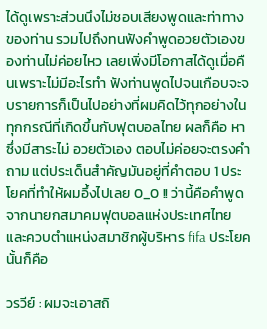ได้ดูเพราะส่วนนึงไม่ชอบเสียงพูดและท่าทางของท่าน รวมไปถึงทนฟังคำพูดอวยตัวเองของท่านไม่ค่อยไหว เลยเพิ่งมีโอกาสได้ดูเมื่อคืนเพราะไม่มีอะไรทำ ฟังท่านพูดไปจนเกือบจะจบรายการก็เป็นไปอย่างที่ผมคิดไว้ทุกอย่างในทุกกรณีที่เกิดขึ้นกับฟุตบอลไทย ผลก็คือ หาซึ่งมีสาระไม่ อวยตัวเอง ตอบไม่ค่อยจะตรงคำถาม แต่ประเด็นสำคัญมันอยู่ที่คำตอบ 1 ประโยคที่ทำให้ผมอึ้งไปเลย 0_0 !! ว่านี้คือคำพูดจากนายกสมาคมฟุตบอลแห่งประเทศไทยและควบตำแหน่งสมาชิกผู้บริหาร fifa ประโยคนั้นก็คือ

วรวีย์ : ผมจะเอาสถิ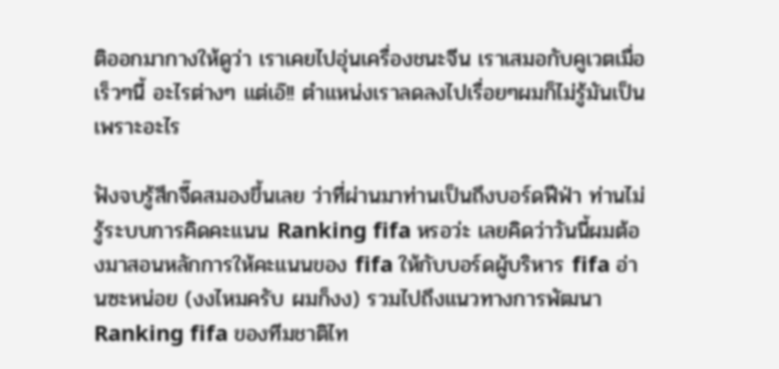ติออกมากางให้ดูว่า เราเคยไปอุ่นเครื่องชนะจีน เราเสมอกับคูเวตเมื่อเร็วๆนี้ อะไรต่างๆ แต่เอ๊!! ตำแหน่งเราลดลงไปเรื่อยๆผมก็ไม่รู้มันเป็นเพราะอะไร

ฟังจบรู้สึกจี๊ดสมองขึ้นเลย ว่าที่ผ่านมาท่านเป็นถึงบอร์ดฟีฟ่า ท่านไม่รู้ระบบการคิดคะแนน Ranking fifa หรอว่ะ เลยคิดว่าวันนี้ผมต้องมาสอนหลักการให้คะแนนของ fifa ให้กับบอร์ดผู้บริหาร fifa อ่านซะหน่อย (งงไหมครับ ผมก็งง) รวมไปถึงแนวทางการพัฒนา Ranking fifa ของทีมชาติไท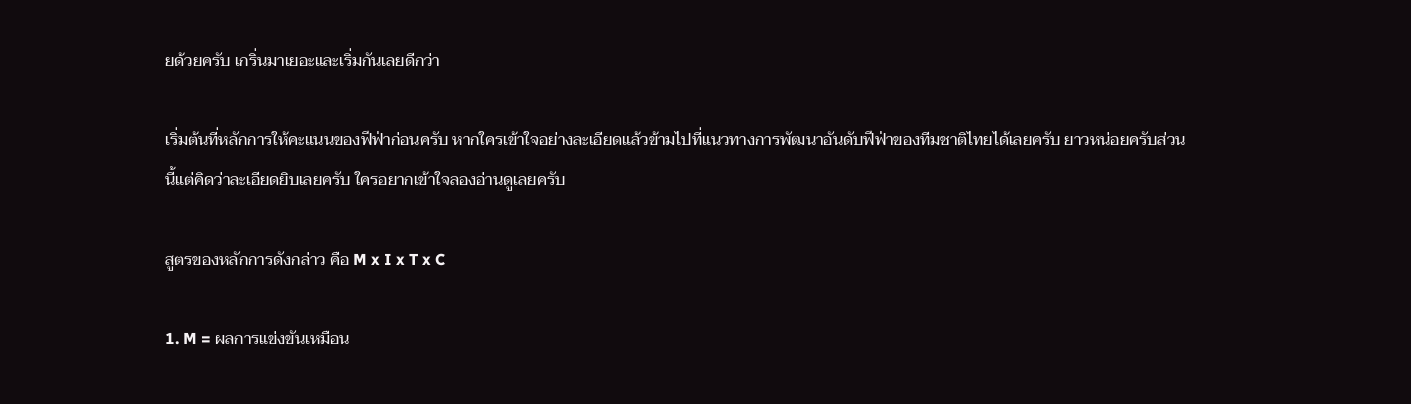ยด้วยครับ เกริ่นมาเยอะและเริ่มกันเลยดีกว่า

เริ่มต้นที่หลักการให้คะแนนของฟีฟ่าก่อนครับ หากใครเข้าใจอย่างละเอียดแล้วข้ามไปที่แนวทางการพัฒนาอันดับฟีฟ่าของทีมชาติไทยได้เลยครับ ยาวหน่อยครับส่วนนี้แต่คิดว่าละเอียดยิบเลยครับ ใครอยากเข้าใจลองอ่านดูเลยครับ

สูตรของหลักการดังกล่าว คือ M x I x T x C

1. M = ผลการแข่งขันเหมือน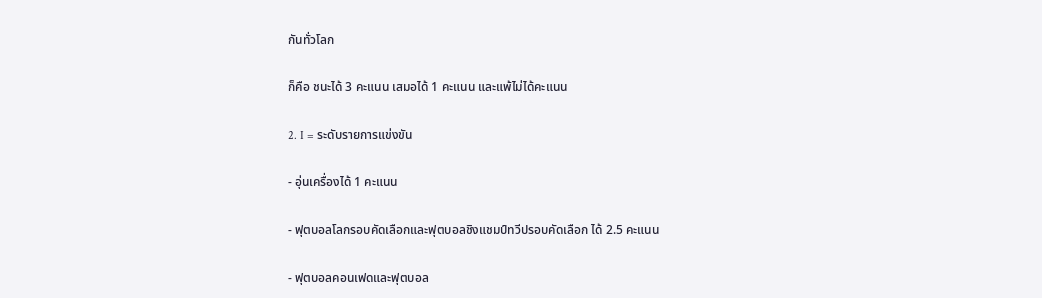กันทั่วโลก

ก็คือ ชนะได้ 3 คะแนน เสมอได้ 1 คะแนน และแพ้ไม่ได้คะแนน

2. I = ระดับรายการแข่งขัน

- อุ่นเครื่องได้ 1 คะแนน

- ฟุตบอลโลกรอบคัดเลือกและฟุตบอลชิงแชมป์ทวีปรอบคัดเลือก ได้ 2.5 คะแนน

- ฟุตบอลคอนเฟดและฟุตบอล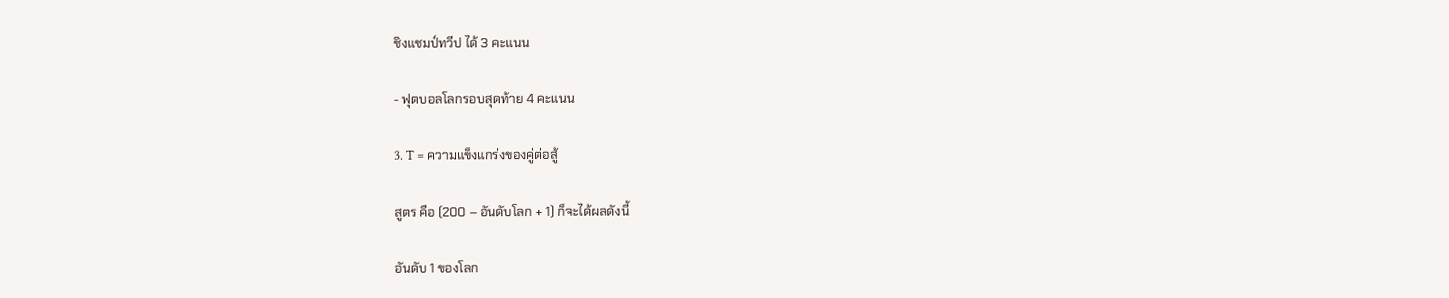ชิงแชมป์ทวีป ได้ 3 คะแนน

- ฟุตบอลโลกรอบสุดท้าย 4 คะแนน

3. T = ความแข็งแกร่งของคู่ต่อสู้

สูตร คือ (200 – อันดับโลก + 1) ก็จะได้ผลดังนี้

อันดับ 1 ของโลก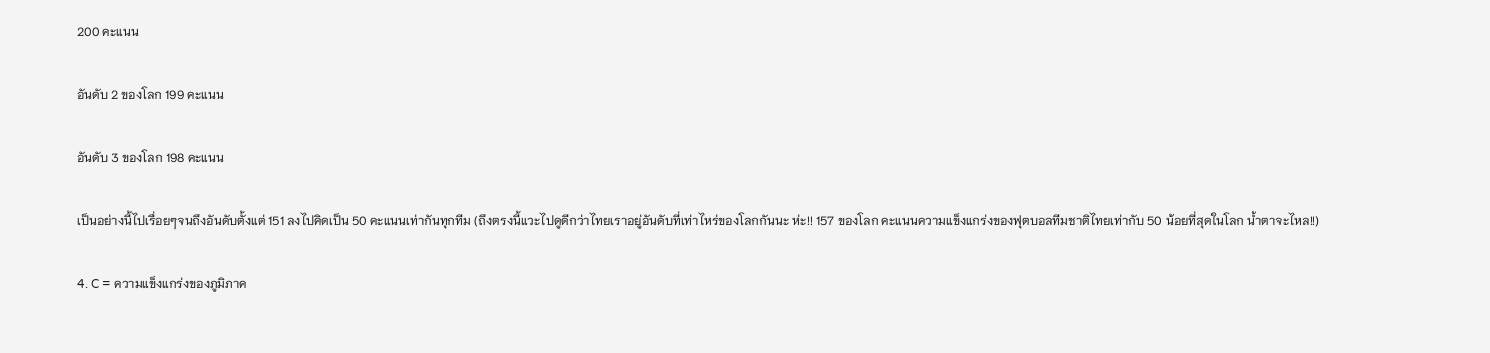200 คะแนน

อันดับ 2 ของโลก 199 คะแนน

อันดับ 3 ของโลก 198 คะแนน

เป็นอย่างนี้ไปเรื่อยๆจนถึงอันดับตั้งแต่ 151 ลงไปคิดเป็น 50 คะแนนเท่ากันทุกทีม (ถึงตรงนี้แวะไปดูดีกว่าไทยเราอยู่อันดับที่เท่าไหร่ของโลกกันนะ ห่ะ!! 157 ของโลก คะแนนความแข็งแกร่งของฟุตบอลทีมชาติไทยเท่ากับ 50 น้อยที่สุดในโลก น้ำตาจะไหล!!)

4. C = ความแข็งแกร่งของภูมิภาค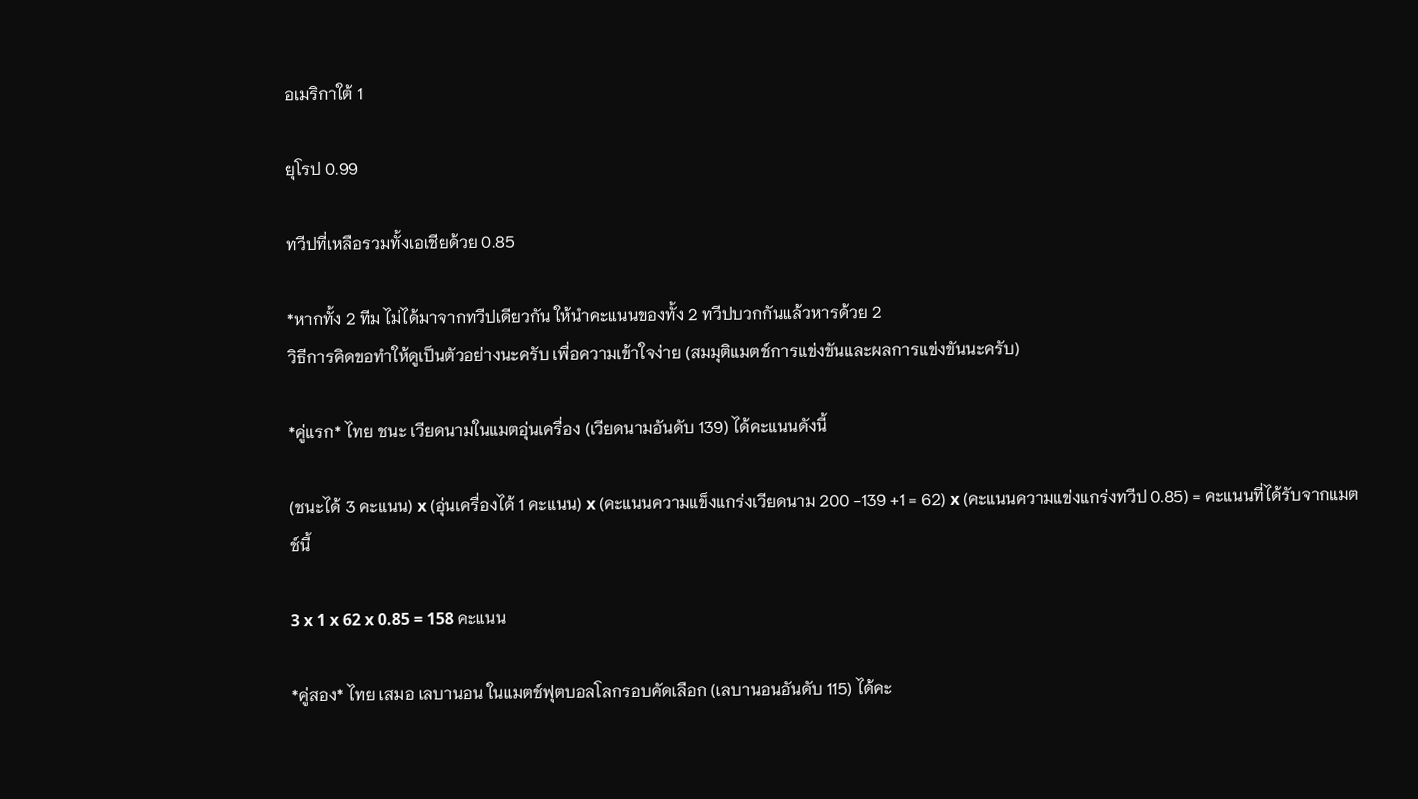อเมริกาใต้ 1

ยุโรป 0.99

ทวีปที่เหลือรวมทั้งเอเชียด้วย 0.85

*หากทั้ง 2 ทีม ไม่ได้มาจากทวีปเดียวกัน ให้นำคะแนนของทั้ง 2 ทวีปบวกกันแล้วหารด้วย 2
วิธีการคิดขอทำให้ดูเป็นตัวอย่างนะครับ เพื่อความเข้าใจง่าย (สมมุติแมตช์การแข่งขันและผลการแข่งขันนะครับ)

*คู่แรก* ไทย ชนะ เวียดนามในแมตอุ่นเครื่อง (เวียดนามอันดับ 139) ได้คะแนนดังนี้

(ชนะได้ 3 คะแนน) x (อุ่นเครื่องได้ 1 คะแนน) x (คะแนนความแข็งแกร่งเวียดนาม 200 -139 +1 = 62) x (คะแนนความแข่งแกร่งทวีป 0.85) = คะแนนที่ได้รับจากแมตช์นี้

3 x 1 x 62 x 0.85 = 158 คะแนน

*คู่สอง* ไทย เสมอ เลบานอน ในแมตช์ฟุตบอลโลกรอบคัดเลือก (เลบานอนอันดับ 115) ได้คะ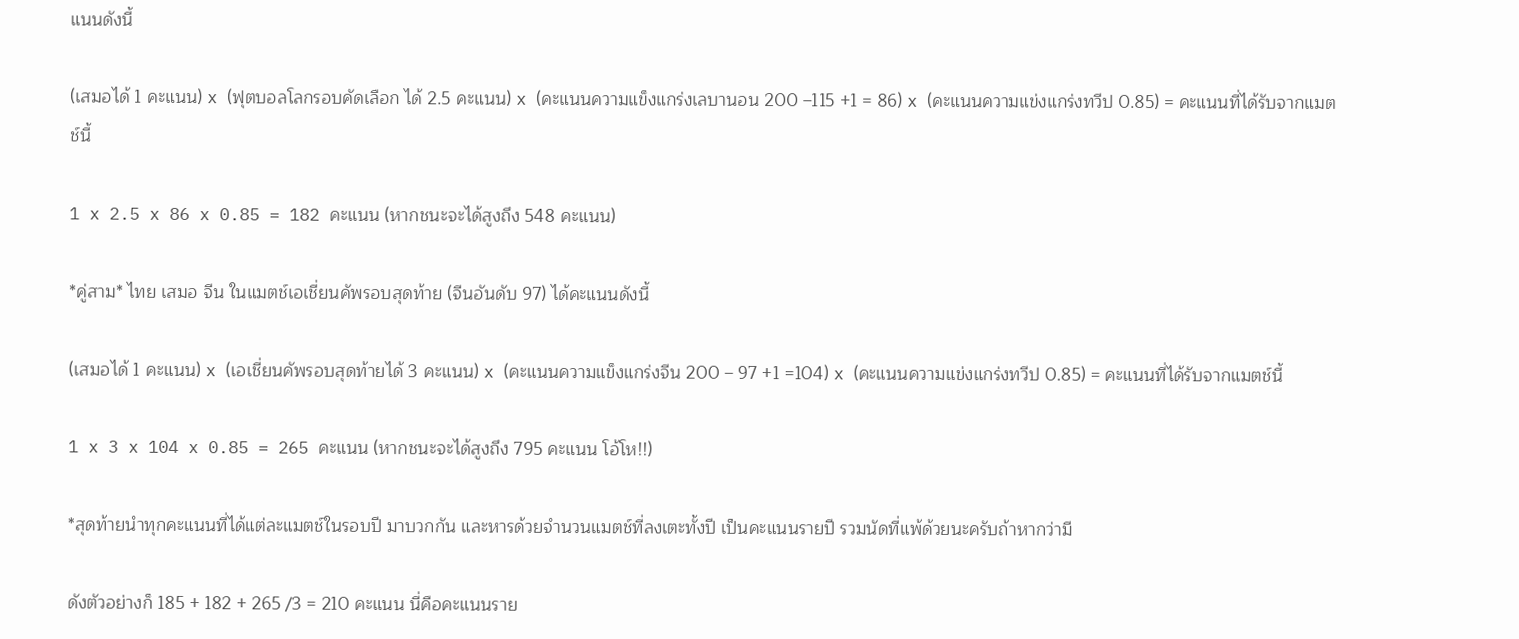แนนดังนี้

(เสมอได้ 1 คะแนน) x (ฟุตบอลโลกรอบคัดเลือก ได้ 2.5 คะแนน) x (คะแนนความแข็งแกร่งเลบานอน 200 –115 +1 = 86) x (คะแนนความแข่งแกร่งทวีป 0.85) = คะแนนที่ได้รับจากแมตช์นี้

1 x 2.5 x 86 x 0.85 = 182 คะแนน (หากชนะจะได้สูงถึง 548 คะแนน)

*คู่สาม* ไทย เสมอ จีน ในแมตช์เอเชี่ยนคัพรอบสุดท้าย (จีนอันดับ 97) ได้คะแนนดังนี้

(เสมอได้ 1 คะแนน) x (เอเชี่ยนคัพรอบสุดท้ายได้ 3 คะแนน) x (คะแนนความแข็งแกร่งจีน 200 – 97 +1 =104) x (คะแนนความแข่งแกร่งทวีป 0.85) = คะแนนที่ได้รับจากแมตช์นี้

1 x 3 x 104 x 0.85 = 265 คะแนน (หากชนะจะได้สูงถึง 795 คะแนน โอ้โห!!)

*สุดท้ายนำทุกคะแนนที่ได้แต่ละแมตช์ในรอบปี มาบวกกัน และหารด้วยจำนวนแมตช์ที่ลงเตะทั้งปี เป็นคะแนนรายปี รวมนัดที่แพ้ด้วยนะครับถ้าหากว่ามี

ดังตัวอย่างก็ 185 + 182 + 265 /3 = 210 คะแนน นี่คือคะแนนราย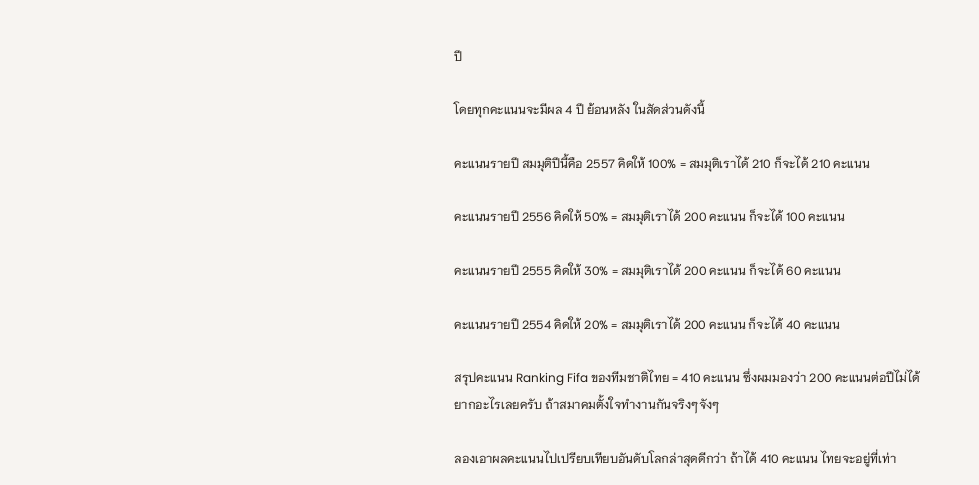ปี

โดยทุกคะแนนจะมีผล 4 ปี ย้อนหลัง ในสัดส่วนดังนี้

คะแนนรายปี สมมุติปีนี้คือ 2557 คิดให้ 100% = สมมุติเราได้ 210 ก็จะได้ 210 คะแนน

คะแนนรายปี 2556 คิดให้ 50% = สมมุติเราได้ 200 คะแนน ก็จะได้ 100 คะแนน

คะแนนรายปี 2555 คิดให้ 30% = สมมุติเราได้ 200 คะแนน ก็จะได้ 60 คะแนน

คะแนนรายปี 2554 คิดให้ 20% = สมมุติเราได้ 200 คะแนน ก็จะได้ 40 คะแนน

สรุปคะแนน Ranking Fifa ของทีมชาติไทย = 410 คะแนน ซึ่งผมมองว่า 200 คะแนนต่อปีไม่ได้ยากอะไรเลยครับ ถ้าสมาคมตั้งใจทำงานกันจริงๆจังๆ

ลองเอาผลคะแนนไปเปรียบเทียบอันดับโลกล่าสุดดีกว่า ถ้าได้ 410 คะแนน ไทยจะอยู่ที่เท่า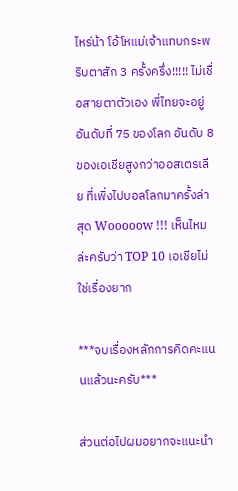ไหร่น้า โอ้โหแม่เจ้าแทบกระพริบตาสัก 3 ครั้งครึ่ง!!!!! ไม่เชื่อสายตาตัวเอง พี่ไทยจะอยู่อันดับที่ 75 ของโลก อันดับ 8 ของเอเชียสูงกว่าออสเตรเลีย ที่เพิ่งไปบอลโลกมาครั้งล่าสุด Wooooow !!! เห็นไหมล่ะครับว่า TOP 10 เอเชียไม่ใช่เรื่องยาก

***จบเรื่องหลักการคิดคะแนนแล้วนะครับ***

ส่วนต่อไปผมอยากจะแนะนำ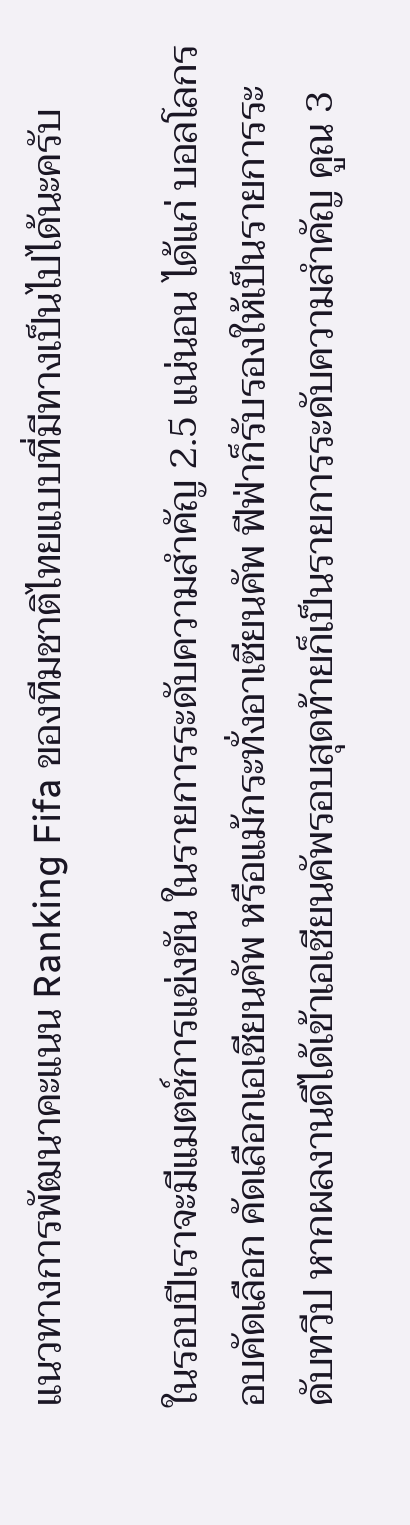แนวทางการพัฒนาคะแนน Ranking Fifa ของทีมชาติไทยแบบที่มีทางเป็นไปได้นะครับ

ในรอบปีเราจะมีแมตช์การแข่งขัน ในรายการระดับความสำคัญ 2.5 แน่นอน ได้แก่ บอลโลกรอบคัดเลือก คัดเลือกเอเชียนคัพ หรือแม้กระทั่งอาเซียนคัพ ฟีฟ่าก็รับรองให้เป็นรายการระดับทวีป หากผลงานดีได้เข้าเอเชียนคัพรอบสุดท้ายก็เป็นรายการระดับความสำคัญ คูณ 3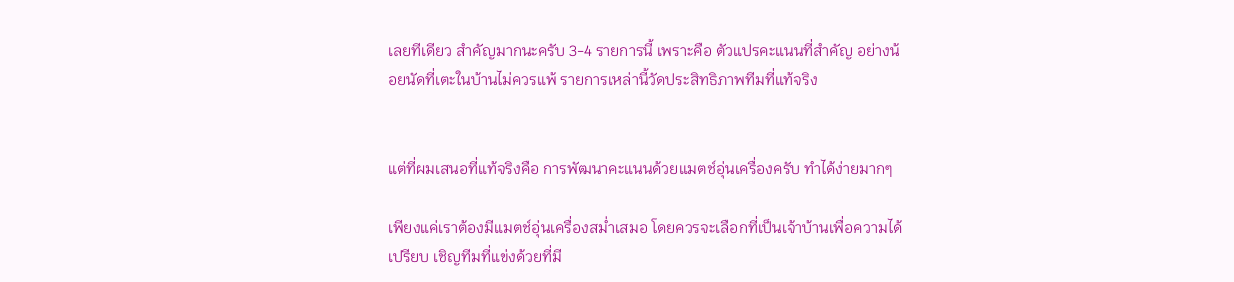เลยทีเดียว สำคัญมากนะครับ 3-4 รายการนี้ เพราะคือ ตัวแปรคะแนนที่สำคัญ อย่างน้อยนัดที่เตะในบ้านไม่ควรแพ้ รายการเหล่านี้วัดประสิทธิภาพทีมที่แท้จริง


แต่ที่ผมเสนอที่แท้จริงคือ การพัฒนาคะแนนด้วยแมตช์อุ่นเครื่องครับ ทำได้ง่ายมากๆ

เพียงแค่เราต้องมีแมตช์อุ่นเครื่องสม่ำเสมอ โดยควรจะเลือกที่เป็นเจ้าบ้านเพื่อความได้เปรียบ เชิญทีมที่แข่งด้วยที่มี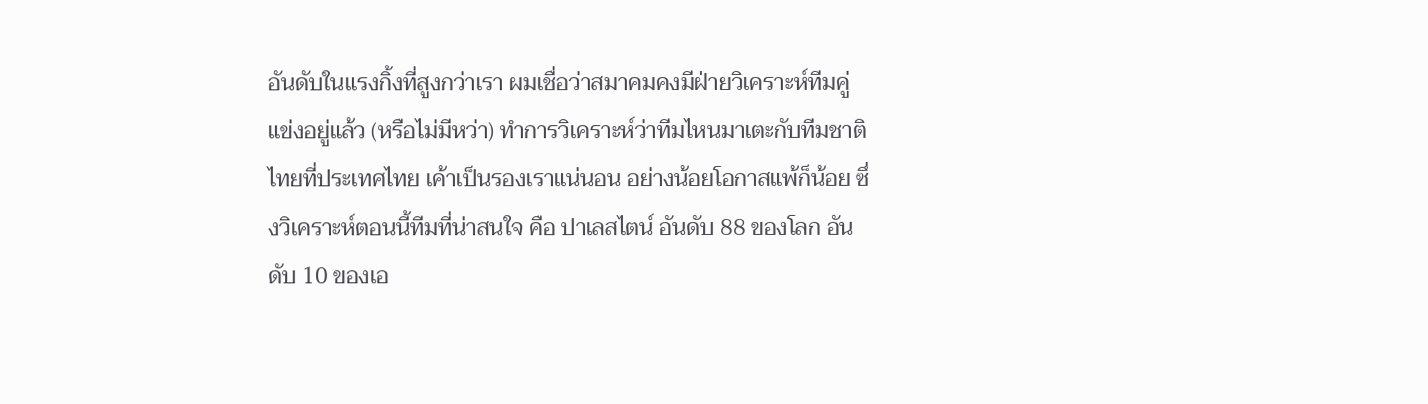อันดับในแรงกิ้งที่สูงกว่าเรา ผมเชื่อว่าสมาคมคงมีฝ่ายวิเคราะห์ทีมคู่แข่งอยู่แล้ว (หรือไม่มีหว่า) ทำการวิเคราะห์ว่าทีมไหนมาเตะกับทีมชาติไทยที่ประเทศไทย เค้าเป็นรองเราแน่นอน อย่างน้อยโอกาสแพ้ก็น้อย ซึ่งวิเคราะห์ตอนนี้ทีมที่น่าสนใจ คือ ปาเลสไตน์ อันดับ 88 ของโลก อันดับ 10 ของเอ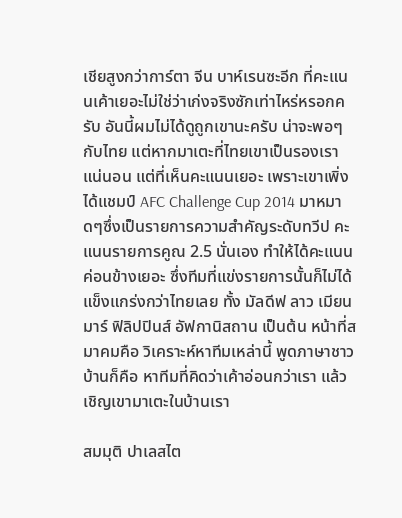เชียสูงกว่าการ์ตา จีน บาห์เรนซะอีก ที่คะแนนเค้าเยอะไม่ใช่ว่าเก่งจริงซักเท่าไหร่หรอกครับ อันนี้ผมไม่ได้ดูถูกเขานะครับ น่าจะพอๆกับไทย แต่หากมาเตะที่ไทยเขาเป็นรองเราแน่นอน แต่ที่เห็นคะแนนเยอะ เพราะเขาเพิ่งได้แชมป์ AFC Challenge Cup 2014 มาหมาดๆซึ่งเป็นรายการความสำคัญระดับทวีป คะแนนรายการคูณ 2.5 นั่นเอง ทำให้ได้คะแนนค่อนข้างเยอะ ซึ่งทีมที่แข่งรายการนั้นก็ไม่ได้แข็งแกร่งกว่าไทยเลย ทั้ง มัลดีฟ ลาว เมียนมาร์ ฟิลิปปินส์ อัฟกานิสถาน เป็นต้น หน้าที่สมาคมคือ วิเคราะห์หาทีมเหล่านี้ พูดภาษาชาวบ้านก็คือ หาทีมที่คิดว่าเค้าอ่อนกว่าเรา แล้วเชิญเขามาเตะในบ้านเรา

สมมุติ ปาเลสไต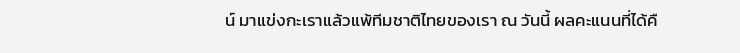น์ มาแข่งกะเราแล้วแพ้ทีมชาติไทยของเรา ณ วันนี้ ผลคะแนนที่ได้คื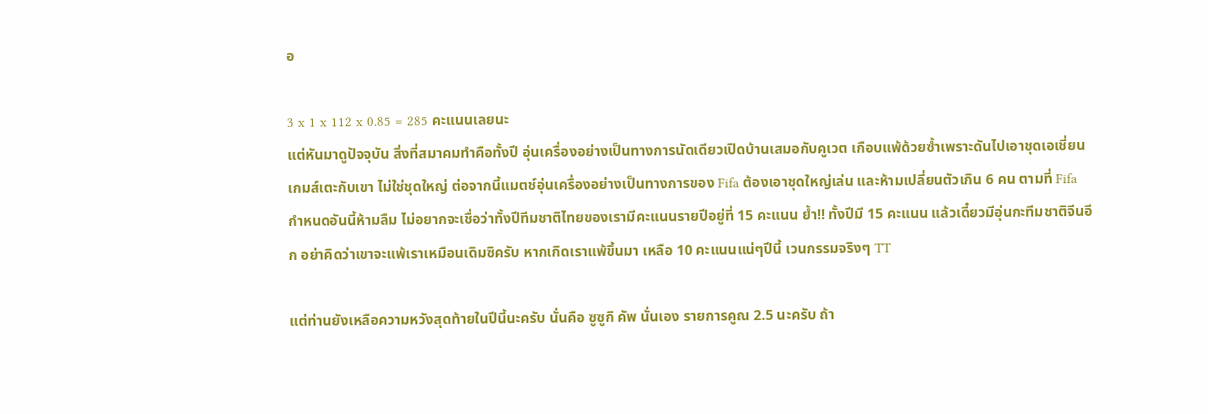อ

3 x 1 x 112 x 0.85 = 285 คะแนนเลยนะ
แต่หันมาดูปัจจุบัน สิ่งที่สมาคมทำคือทั้งปี อุ่นเครื่องอย่างเป็นทางการนัดเดียวเปิดบ้านเสมอกับคูเวต เกือบแพ้ด้วยซ้ำเพราะดันไปเอาชุดเอเชี่ยนเกมส์เตะกับเขา ไม่ใช่ชุดใหญ่ ต่อจากนี้แมตช์อุ่นเครื่องอย่างเป็นทางการของ Fifa ต้องเอาชุดใหญ่เล่น และห้ามเปลี่ยนตัวเกิน 6 คน ตามที่ Fifa กำหนดอันนี้ห้ามลืม ไม่อยากจะเชื่อว่าทั้งปีทีมชาติไทยของเรามีคะแนนรายปีอยู่ที่ 15 คะแนน ย้ำ!! ทั้งปีมี 15 คะแนน แล้วเดี๋ยวมีอุ่นกะทีมชาติจีนอีก อย่าคิดว่าเขาจะแพ้เราเหมือนเดิมซิครับ หากเกิดเราแพ้ขึ้นมา เหลือ 10 คะแนนแน่ๆปีนี้ เวนกรรมจริงๆ TT

แต่ท่านยังเหลือความหวังสุดท้ายในปีนี้นะครับ นั่นคือ ซูซูกิ คัพ นั่นเอง รายการคูณ 2.5 นะครับ ถ้า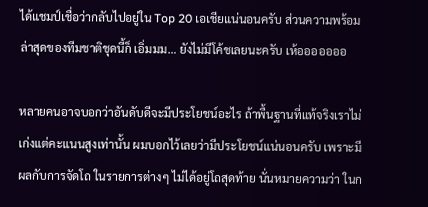ได้แชมป์เชื่อว่ากลับไปอยู่ใน Top 20 เอเชียแน่นอนครับ ส่วนความพร้อมล่าสุดของทีมชาติชุดนี้ก็ เอิ่มมม… ยังไม่มีโค้ชเลยนะครับ เห้อออออออ

หลายคนอาจบอกว่าอันดับดีจะมีประโยชน์อะไร ถ้าพื้นฐานที่แท้จริงเราไม่เก่งแต่คะแนนสูงเท่านั้น ผมบอกไว้เลยว่ามีประโยชน์แน่นอนครับ เพราะมีผลกับการจัดโถ ในรายการต่างๆ ไม่ได้อยู่โถสุดท้าย นั่นหมายความว่า ในก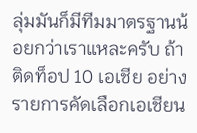ลุ่มมันก็มีทีมมาตรฐานน้อยกว่าเราแหละครับ ถ้าติดท็อป 10 เอเชีย อย่างรายการคัดเลือกเอเชียน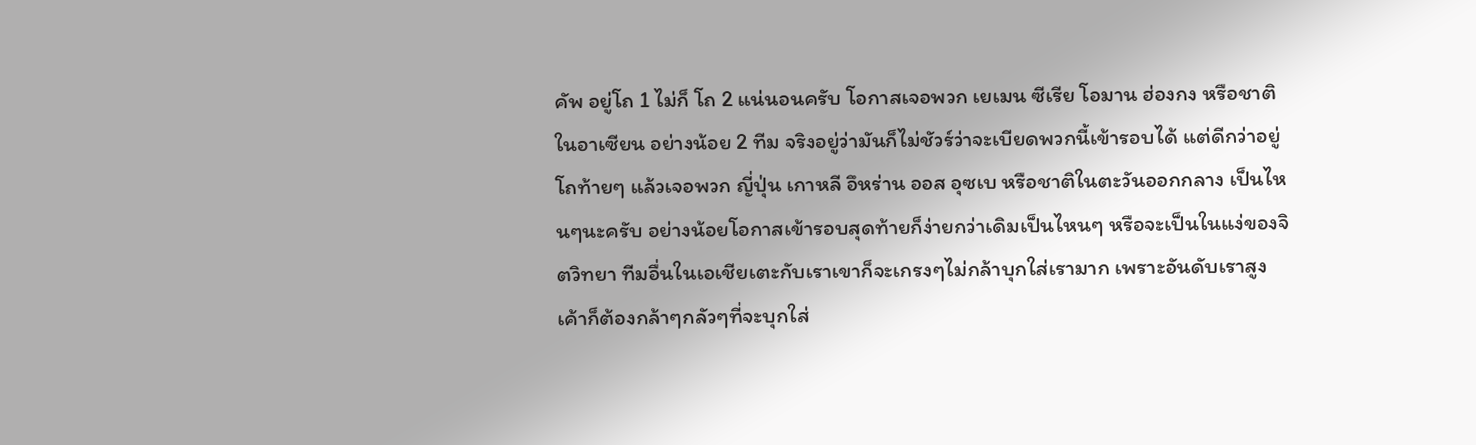คัพ อยู่โถ 1 ไม่ก็ โถ 2 แน่นอนครับ โอกาสเจอพวก เยเมน ซีเรีย โอมาน ฮ่องกง หรือชาติในอาเซียน อย่างน้อย 2 ทีม จริงอยู่ว่ามันก็ไม่ชัวร์ว่าจะเบียดพวกนี้เข้ารอบได้ แต่ดีกว่าอยู่โถท้ายๆ แล้วเจอพวก ญี่ปุ่น เกาหลี อึหร่าน ออส อุซเบ หรือชาติในตะวันออกกลาง เป็นไหนๆนะครับ อย่างน้อยโอกาสเข้ารอบสุดท้ายก็ง่ายกว่าเดิมเป็นไหนๆ หรือจะเป็นในแง่ของจิตวิทยา ทีมอื่นในเอเชียเตะกับเราเขาก็จะเกรงๆไม่กล้าบุกใส่เรามาก เพราะอันดับเราสูง เค้าก็ต้องกล้าๆกลัวๆที่จะบุกใส่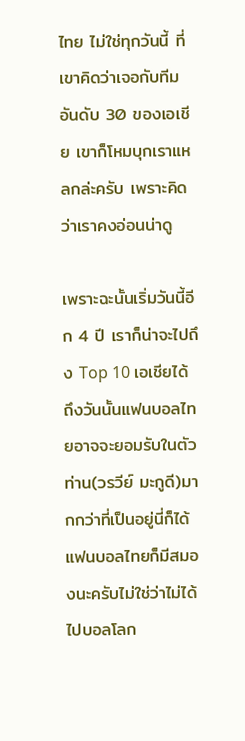ไทย ไม่ใช่ทุกวันนี้ ที่เขาคิดว่าเจอกับทีมอันดับ 30 ของเอเชีย เขาก็โหมบุกเราแหลกล่ะครับ เพราะคิดว่าเราคงอ่อนน่าดู

เพราะฉะนั้นเริ่มวันนี้อีก 4 ปี เราก็น่าจะไปถึง Top 10 เอเชียได้ ถึงวันนั้นแฟนบอลไทยอาจจะยอมรับในตัวท่าน(วรวีย์ มะกูดี)มากกว่าที่เป็นอยู่นี่ก็ได้ แฟนบอลไทยก็มีสมองนะครับไม่ใช่ว่าไม่ได้ไปบอลโลก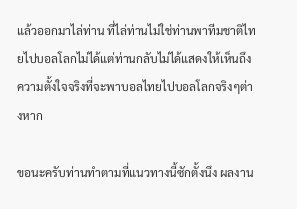แล้วออกมาไล่ท่าน ที่ไล่ท่านไม่ใช่ท่านพาทีมชาติไทยไปบอลโลกไม่ได้แต่ท่านกลับไม่ได้แสดงให้เห็นถึงความตั้งใจจริงที่จะพาบอลไทยไปบอลโลกจริงๆต่างหาก

ขอนะครับท่านทำตามที่แนวทางนี้ซักตั้งนึง ผลงาน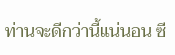ท่านจะดีกว่านี้แน่นอน ซี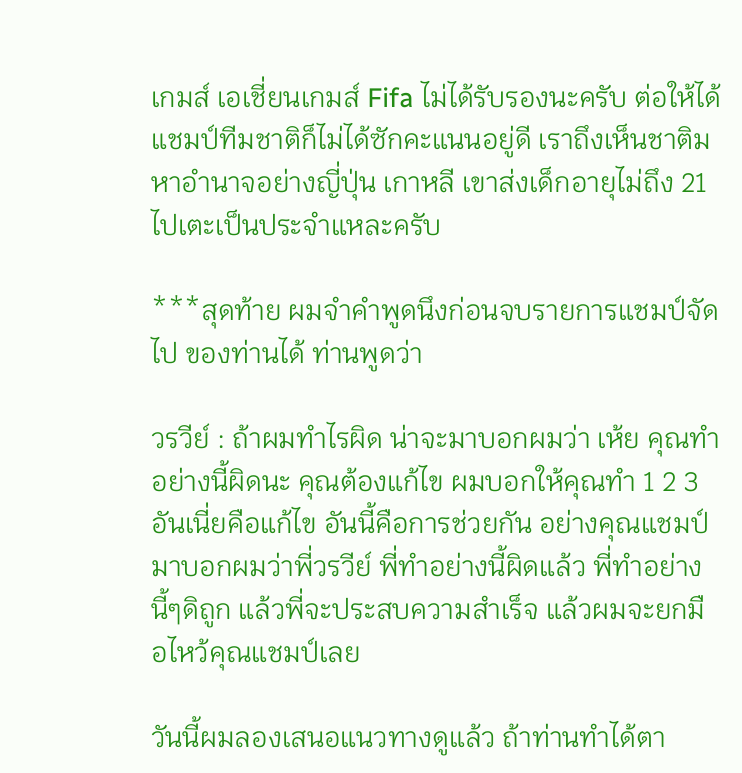เกมส์ เอเชี่ยนเกมส์ Fifa ไม่ได้รับรองนะครับ ต่อให้ได้แชมป์ทีมชาติก็ไม่ได้ซักคะแนนอยู่ดี เราถึงเห็นชาติมหาอำนาจอย่างญี่ปุ่น เกาหลี เขาส่งเด็กอายุไม่ถึง 21 ไปเตะเป็นประจำแหละครับ

***สุดท้าย ผมจำคำพูดนึงก่อนจบรายการแชมป์จัดไป ของท่านได้ ท่านพูดว่า

วรวีย์ : ถ้าผมทำไรผิด น่าจะมาบอกผมว่า เห้ย คุณทำอย่างนี้ผิดนะ คุณต้องแก้ไข ผมบอกให้คุณทำ 1 2 3 อันเนี่ยคือแก้ไข อันนี้คือการช่วยกัน อย่างคุณแชมป์มาบอกผมว่าพี่วรวีย์ พี่ทำอย่างนี้ผิดแล้ว พี่ทำอย่างนี้ๆดิถูก แล้วพี่จะประสบความสำเร็จ แล้วผมจะยกมือไหว้คุณแชมป์เลย

วันนี้ผมลองเสนอแนวทางดูแล้ว ถ้าท่านทำได้ตา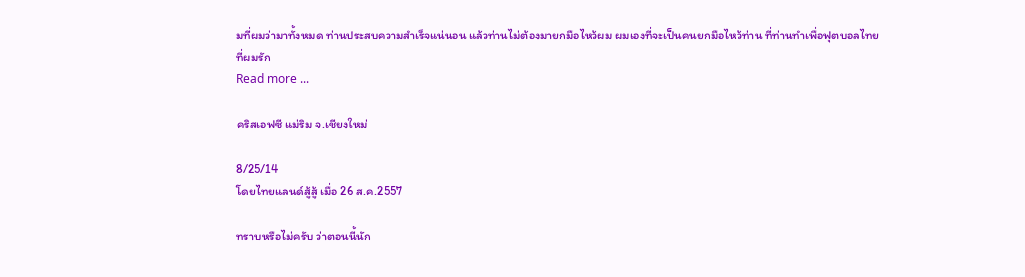มที่ผมว่ามาทั้งหมด ท่านประสบความสำเร็จแน่นอน แล้วท่านไม่ต้องมายกมือไหว้ผม ผมเองที่จะเป็นคนยกมือไหว้ท่าน ที่ท่านทำเพื่อฟุตบอลไทยที่ผมรัก
Read more ...

คริสเอฟซี แม่ริม จ.เชียงใหม่

8/25/14
โดยไทยแลนด์สู้สู้ เมื่อ 26 ส.ค.2557

ทราบหรือไม่ครับ ว่าตอนนี้นัก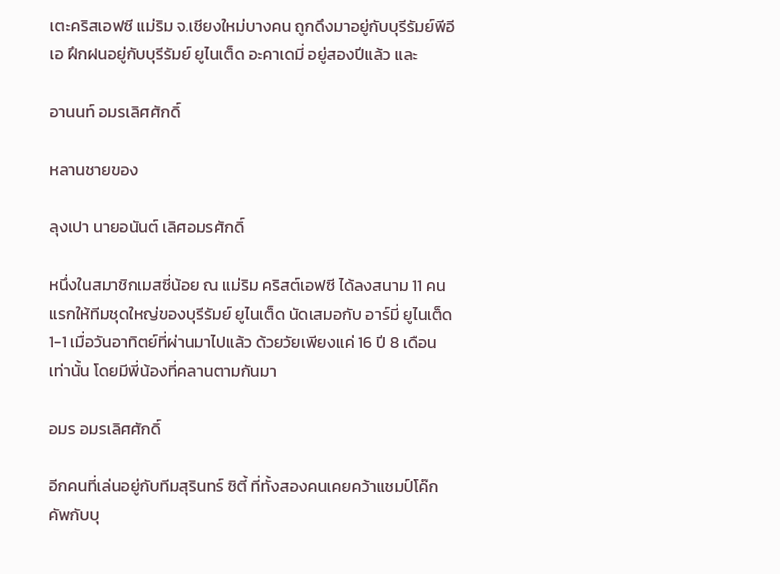เตะคริสเอฟซี แม่ริม จ.เชียงใหม่บางคน ถูกดึงมาอยู่กับบุรีรัมย์พีอีเอ ฝึกฝนอยู่กับบุรีรัมย์ ยูไนเต็ด อะคาเดมี่ อยู่สองปีแล้ว และ

อานนท์ อมรเลิศศักดิ์

หลานชายของ

ลุงเปา นายอนันต์ เลิศอมรศักดิ์

หนึ่งในสมาชิกเมสซี่น้อย ณ แม่ริม คริสต์เอฟซี ได้ลงสนาม 11 คนแรกให้ทีมชุดใหญ่ของบุรีรัมย์ ยูไนเต็ด นัดเสมอกับ อาร์มี่ ยูไนเต็ด 1-1 เมื่อวันอาทิตย์ที่ผ่านมาไปแล้ว ด้วยวัยเพียงแค่ 16 ปี 8 เดือนเท่านั้น โดยมีพี่น้องที่คลานตามกันมา

อมร อมรเลิศศักดิ์

อีกคนที่เล่นอยู่กับทีมสุรินทร์ ซิตี้ ที่ทั้งสองคนเคยคว้าแชมป์โค๊กคัพกับบุ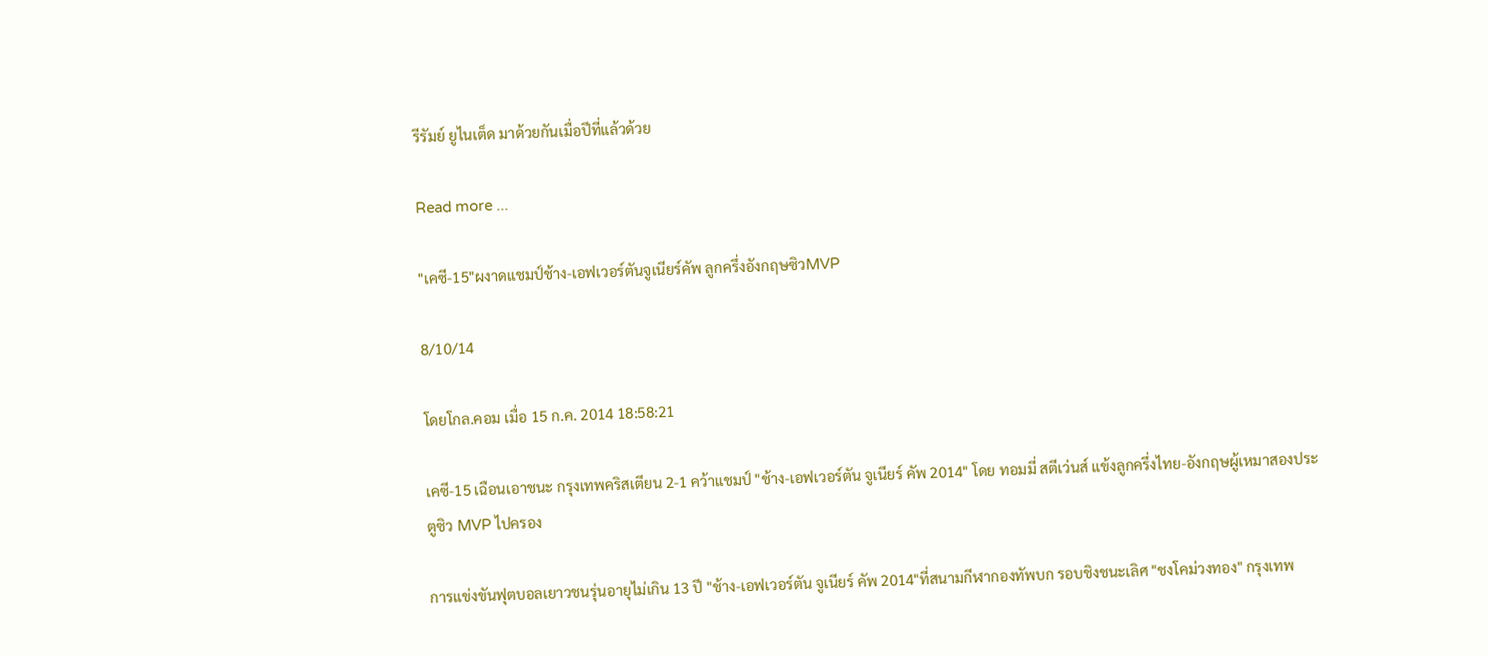รีรัมย์ ยูไนเต็ด มาด้วยกันเมื่อปีที่แล้วด้วย

Read more ...

"เคซี-15"ผงาดแชมป์ช้าง-เอฟเวอร์ตันจูเนียร์คัพ ลูกครึ่งอังกฤษซิวMVP

8/10/14

โดยโกล.คอม เมื่อ 15 ก.ค. 2014 18:58:21

เคซี-15 เฉือนเอาชนะ กรุงเทพคริสเตียน 2-1 คว้าแชมป์ "ช้าง-เอฟเวอร์ตัน จูเนียร์ คัพ 2014" โดย ทอมมี่ สตีเว่นส์ แข้งลูกครึ่งไทย-อังกฤษผู้เหมาสองประตูซิว MVP ไปครอง

การแข่งขันฟุตบอลเยาวชนรุ่นอายุไม่เกิน 13 ปี "ช้าง-เอฟเวอร์ตัน จูเนียร์ คัพ 2014"ที่สนามกีฬากองทัพบก รอบชิงชนะเลิศ "ชงโคม่วงทอง" กรุงเทพ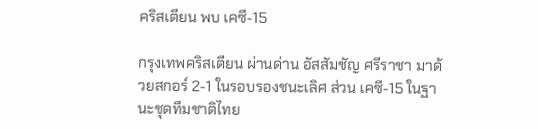คริสเตียน พบ เคซี-15

กรุงเทพคริสเตียน ผ่านด่าน อัสสัมชัญ ศรีราชา มาด้วยสกอร์ 2-1 ในรอบรองชนะเลิศ ส่วน เคซี-15 ในฐานะชุดทีมชาติไทย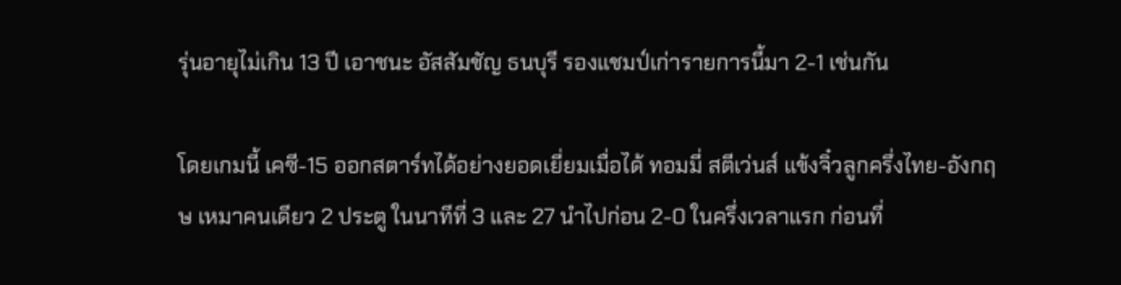รุ่นอายุไม่เกิน 13 ปี เอาชนะ อัสสัมชัญ ธนบุรี รองแชมป์เก่ารายการนี้มา 2-1 เช่นกัน

โดยเกมนี้ เคซี-15 ออกสตาร์ทได้อย่างยอดเยี่ยมเมื่อได้ ทอมมี่ สตีเว่นส์ แข้งจิ๋วลูกครึ่งไทย-อังกฤษ เหมาคนเดียว 2 ประตู ในนาทีที่ 3 และ 27 นำไปก่อน 2-0 ในครึ่งเวลาแรก ก่อนที่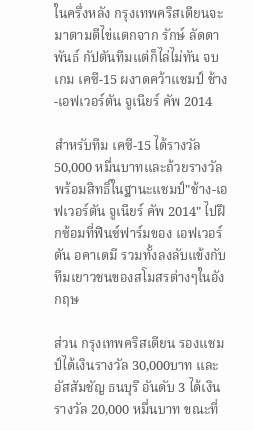ในครึ่งหลัง กรุงเทพคริสเตียนจะมาตามตีไข่แตกจาก รักษ์ ลัดดาพันธ์ กัปตันทีมแต่ก็ไล่ไม่ทัน จบเกม เคซี-15 ผงาดคว้าแชมป์ ช้าง-เอฟเวอร์ตัน จูเนียร์ คัพ 2014

สำหรับทีม เคซี-15 ได้รางวัล 50,000 หมื่นบาทและถ้วยรางวัล พร้อมสิทธิ์ในฐานะแชมป์"ช้าง-เอฟเวอร์ตัน จูเนียร์ คัพ 2014" ไปฝึกซ้อมที่ฟินซ์ฟาร์มของ เอฟเวอร์ตัน อคาเดมี รวมทั้งลงลับแข้งกับทีมเยาวชนของสโมสรต่างๆในอังกฤษ

ส่วน กรุงเทพคริสเตียน รองแชมป์ได้เงินรางวัล 30,000บาท และ อัสสัมชัญ ธนบุรี อันดับ 3 ได้เงินรางวัล 20,000 หมื่นบาท ขณะที่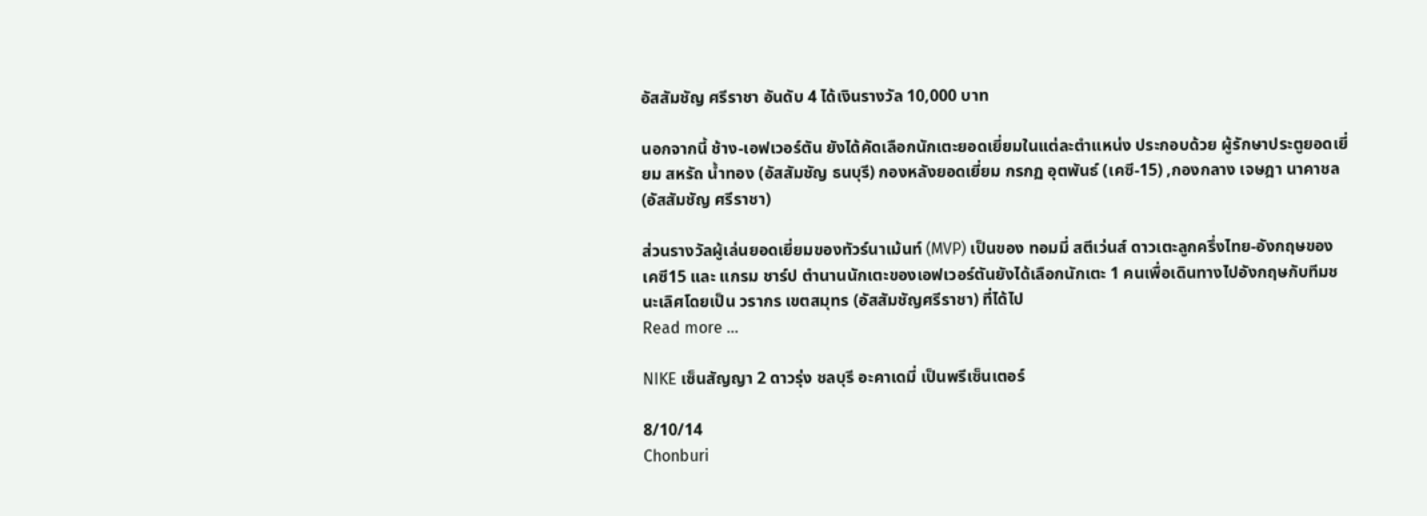อัสสัมชัญ ศรีราชา อันดับ 4 ได้เงินรางวัล 10,000 บาท

นอกจากนี้ ช้าง-เอฟเวอร์ตัน ยังได้คัดเลือกนักเตะยอดเยี่ยมในแต่ละตำแหน่ง ประกอบด้วย ผู้รักษาประตูยอดเยี่ยม สหรัถ น้ำทอง (อัสสัมชัญ ธนบุรี) กองหลังยอดเยี่ยม กรกฏ อุตพันธ์ (เคซี-15) ,กองกลาง เจษฎา นาคาชล (อัสสัมชัญ ศรีราชา)

ส่วนรางวัลผู้เล่นยอดเยี่ยมของทัวร์นาเม้นท์ (MVP) เป็นของ ทอมมี่ สตีเว่นส์ ดาวเตะลูกครึ่งไทย-อังกฤษของ เคซี15 และ แกรม ชาร์ป ตำนานนักเตะของเอฟเวอร์ตันยังได้เลือกนักเตะ 1 คนเพื่อเดินทางไปอังกฤษกับทีมชนะเลิศโดยเป็น วรากร เขตสมุทร (อัสสัมชัญศรีราชา) ที่ได้ไป
Read more ...

NIKE เซ็นสัญญา 2 ดาวรุ่ง ชลบุรี อะคาเดมี่ เป็นพรีเซ็นเตอร์

8/10/14
Chonburi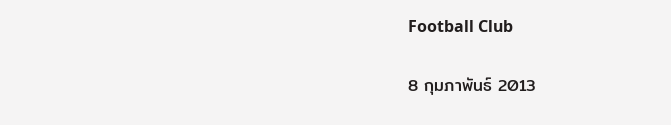Football Club

8 กุมภาพันธ์ 2013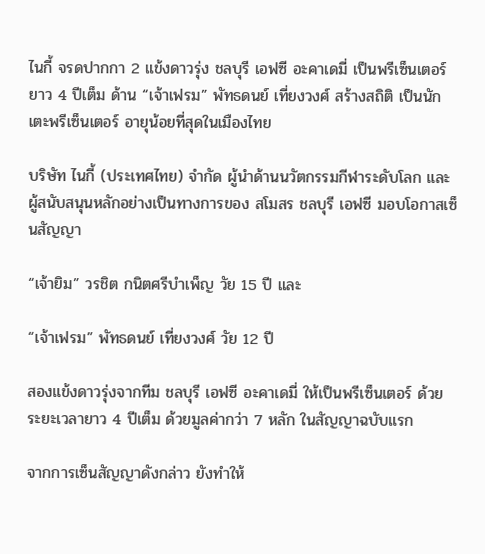ไนกี้ จรดปากกา 2 แข้งดาวรุ่ง ชลบุรี เอฟซี อะคาเดมี่ เป็นพรีเซ็นเตอร์ ยาว 4 ปีเต็ม ด้าน “เจ้าเฟรม” พัทธดนย์ เที่ยงวงศ์ สร้างสถิติ เป็นนักเตะพรีเซ็นเตอร์ อายุน้อยที่สุดในเมืองไทย

บริษัท ไนกี้ (ประเทศไทย) จำกัด ผู้นำด้านนวัตกรรมกีฬาระดับโลก และผู้สนับสนุนหลักอย่างเป็นทางการของ สโมสร ชลบุรี เอฟซี มอบโอกาสเซ็นสัญญา

“เจ้ายิม” วรชิต กนิตศรีบำเพ็ญ วัย 15 ปี และ

“เจ้าเฟรม” พัทธดนย์ เที่ยงวงศ์ วัย 12 ปี

สองแข้งดาวรุ่งจากทีม ชลบุรี เอฟซี อะคาเดมี่ ให้เป็นพรีเซ็นเตอร์ ด้วยระยะเวลายาว 4 ปีเต็ม ด้วยมูลค่ากว่า 7 หลัก ในสัญญาฉบับแรก

จากการเซ็นสัญญาดังกล่าว ยังทำให้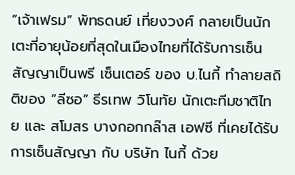“เจ้าเฟรม” พัทธดนย์ เที่ยงวงศ์ กลายเป็นนักเตะที่อายุน้อยที่สุดในเมืองไทยที่ได้รับการเซ็นสัญญาเป็นพรี เซ็นเตอร์ ของ บ.ไนกี้ ทำลายสถิติของ “ลีซอ” ธีรเทพ วิโนทัย นักเตะทีมชาติไทย และ สโมสร บางกอกกล๊าส เอฟซี ที่เคยได้รับการเซ็นสัญญา กับ บริษัท ไนกี้ ด้วย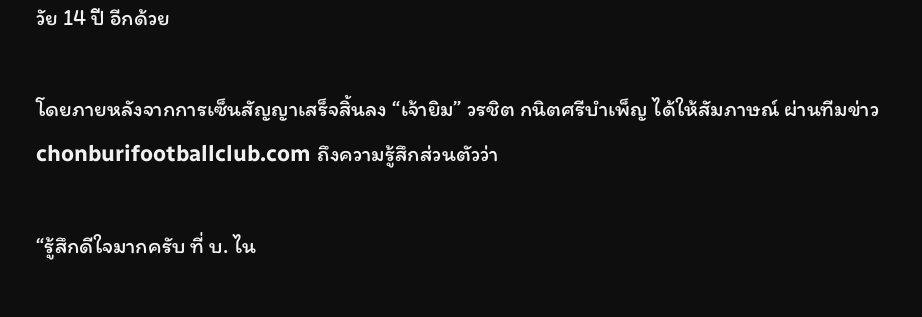วัย 14 ปี อีกด้วย

โดยภายหลังจากการเซ็นสัญญาเสร็จสิ้นลง “เจ้ายิม” วรชิต กนิตศรีบำเพ็ญ ได้ให้สัมภาษณ์ ผ่านทีมข่าว chonburifootballclub.com ถึงความรู้สึกส่วนตัวว่า

“รู้สึกดีใจมากครับ ที่ บ. ไน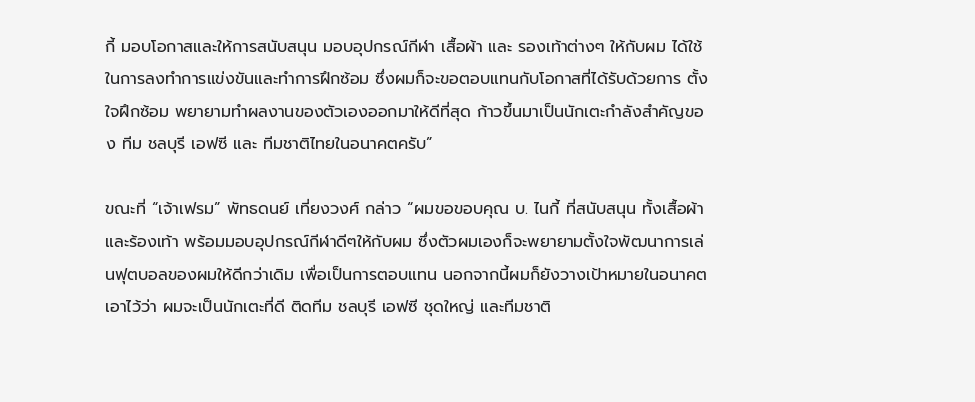กี้ มอบโอกาสและให้การสนับสนุน มอบอุปกรณ์กีฬา เสื้อผ้า และ รองเท้าต่างๆ ให้กับผม ได้ใช้ในการลงทำการแข่งขันและทำการฝึกซ้อม ซึ่งผมก็จะขอตอบแทนกับโอกาสที่ได้รับด้วยการ ตั้งใจฝึกซ้อม พยายามทำผลงานของตัวเองออกมาให้ดีที่สุด ก้าวขึ้นมาเป็นนักเตะกำลังสำคัญของ ทีม ชลบุรี เอฟซี และ ทีมชาติไทยในอนาคตครับ”

ขณะที่ “เจ้าเฟรม” พัทธดนย์ เที่ยงวงศ์ กล่าว “ผมขอขอบคุณ บ. ไนกี้ ที่สนับสนุน ทั้งเสื้อผ้าและร้องเท้า พร้อมมอบอุปกรณ์กีฬาดีๆให้กับผม ซึ่งตัวผมเองก็จะพยายามตั้งใจพัฒนาการเล่นฟุตบอลของผมให้ดีกว่าเดิม เพื่อเป็นการตอบแทน นอกจากนี้ผมก็ยังวางเป้าหมายในอนาคตเอาไว้ว่า ผมจะเป็นนักเตะที่ดี ติดทีม ชลบุรี เอฟซี ชุดใหญ่ และทีมชาติ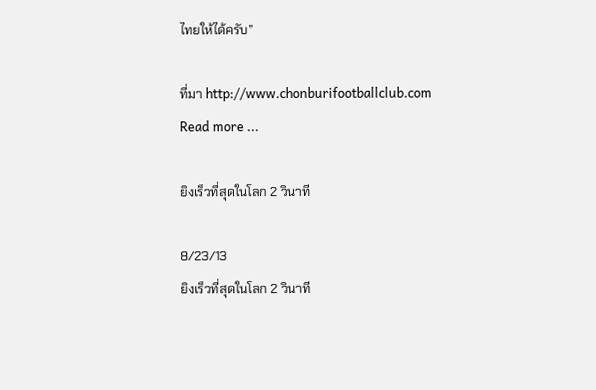ไทยให้ได้ครับ”

ที่มา http://www.chonburifootballclub.com
Read more ...

ยิงเร็วที่สุดในโลก 2 วินาที

8/23/13
ยิงเร็วที่สุดในโลก 2 วินาที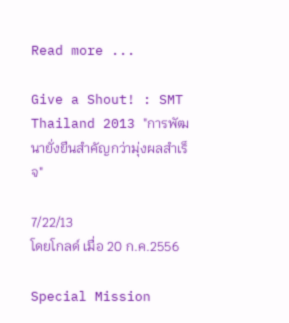Read more ...

Give a Shout! : SMT Thailand 2013 "การพัฒนายั่งยืนสำคัญกว่ามุ่งผลสำเร็จ"

7/22/13
โดยโกลด์ เมื่อ 20 ก.ค.2556

Special Mission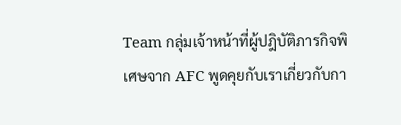Team กลุ่มเจ้าหน้าที่ผู้ปฎิบัติภารกิจพิเศษจาก AFC พูดคุยกับเราเกี่ยวกับกา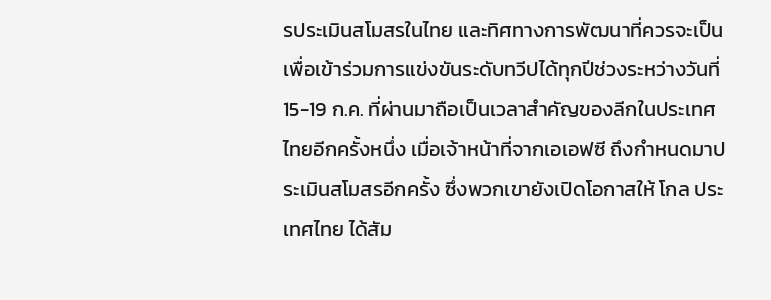รประเมินสโมสรในไทย และทิศทางการพัฒนาที่ควรจะเป็น เพื่อเข้าร่วมการแข่งขันระดับทวีปได้ทุกปีช่วงระหว่างวันที่ 15-19 ก.ค. ที่ผ่านมาถือเป็นเวลาสำคัญของลีกในประเทศไทยอีกครั้งหนึ่ง เมื่อเจ้าหน้าที่จากเอเอฟซี ถึงกำหนดมาประเมินสโมสรอีกครั้ง ซึ่งพวกเขายังเปิดโอกาสให้ โกล ประเทศไทย ได้สัม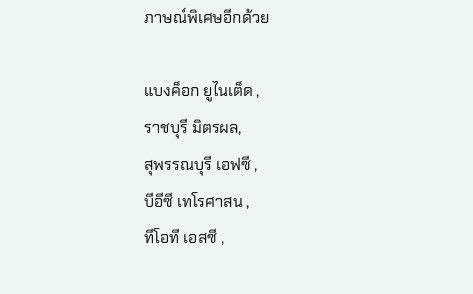ภาษณ์พิเศษอีกด้วย

แบงค็อก ยูไนเต็ด ,
ราชบุรี มิตรผล,
สุพรรณบุรี เอฟซี ,
บีอีซี เทโรศาสน ,
ทีโอที เอสซี ,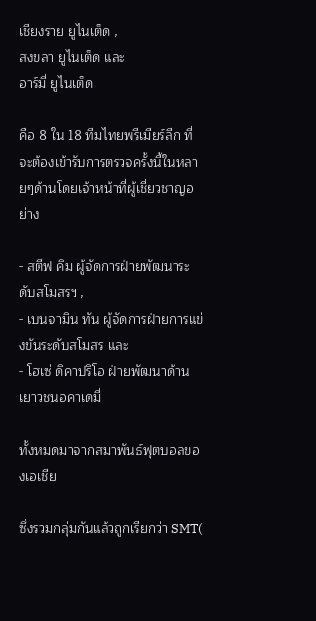เชียงราย ยูไนเต็ด ,
สงขลา ยูไนเต็ด และ
อาร์มี่ ยูไนเต็ด

คือ 8 ใน 18 ทีมไทยพรีเมียร์ลีก ที่จะต้องเข้ารับการตรวจครั้งนี้ในหลายๆด้านโดยเจ้าหน้าที่ผู้เชี่ยวชาญอย่าง

- สตีฟ คิม ผู้จัดการฝ่ายพัฒนาระดับสโมสรฯ ,
- เบนจามิน ทัน ผู้จัดการฝ่ายการแข่งขันระดับสโมสร และ
- โฮเซ่ ดิคาปริโอ ฝ่ายพัฒนาด้านเยาวชนอคาเดมี่

ทั้งหมดมาจากสมาพันธ์ฟุตบอลของเอเชีย

ซึ่งรวมกลุ่มกันแล้วถูกเรียกว่า SMT(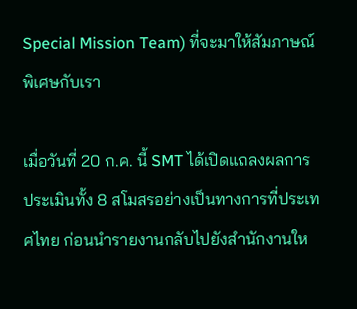Special Mission Team) ที่จะมาให้สัมภาษณ์พิเศษกับเรา

เมื่อวันที่ 20 ก.ค. นี้ SMT ได้เปิดแถลงผลการประเมินทั้ง 8 สโมสรอย่างเป็นทางการที่ประเทศไทย ก่อนนำรายงานกลับไปยังสำนักงานให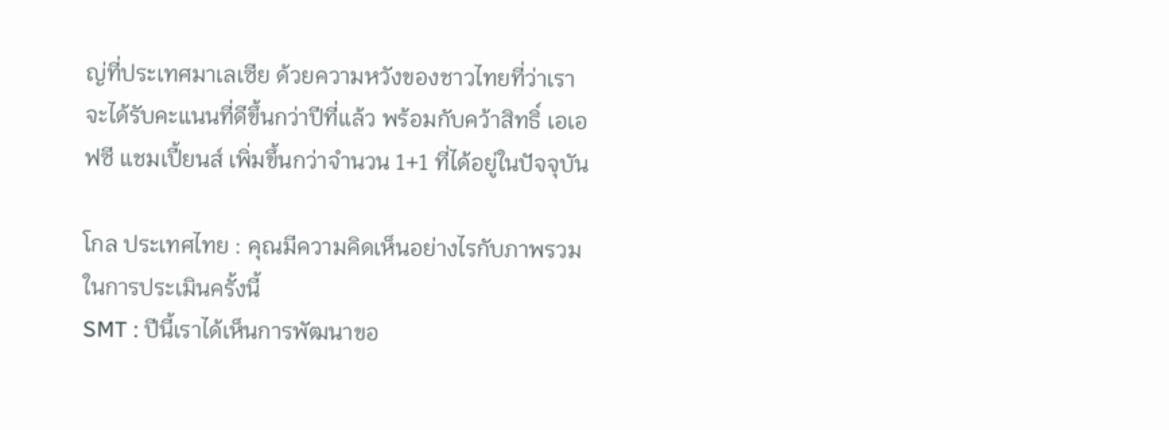ญ่ที่ประเทศมาเลเซีย ด้วยความหวังของชาวไทยที่ว่าเราจะได้รับคะแนนที่ดีขึ้นกว่าปีที่แล้ว พร้อมกับคว้าสิทธิ์ เอเอฟซี แชมเปี้ยนส์ เพิ่มขึ้นกว่าจำนวน 1+1 ที่ได้อยู่ในปัจจุบัน

โกล ประเทศไทย : คุณมีความคิดเห็นอย่างไรกับภาพรวมในการประเมินครั้งนี้
SMT : ปีนี้เราได้เห็นการพัฒนาขอ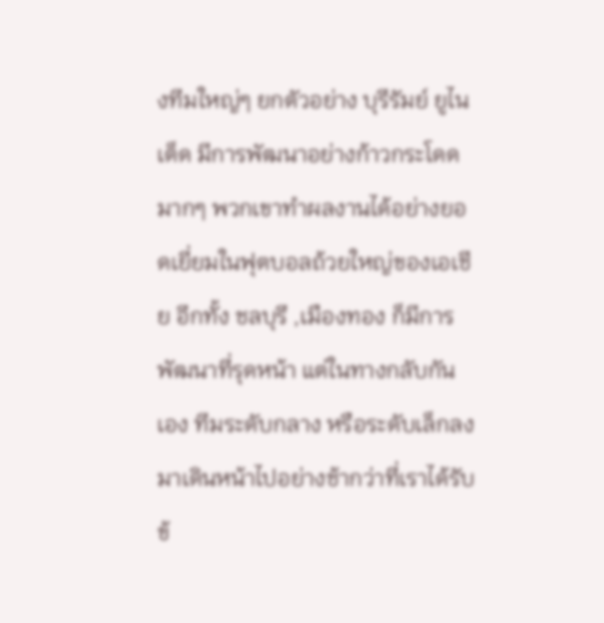งทีมใหญ่ๆ ยกตัวอย่าง บุรีรัมย์ ยูไนเต็ด มีการพัฒนาอย่างก้าวกระโดดมากๆ พวกเขาทำผลงานได้อย่างยอดเยี่ยมในฟุตบอลถ้วยใหญ่ของเอเชีย อีกทั้ง ชลบุรี ,เมืองทอง ก็มีการพัฒนาที่รุดหน้า แต่ในทางกลับกันเอง ทีมระดับกลาง หรือระดับเล็กลงมาเดินหน้าไปอย่างช้ากว่าที่เราได้รับข้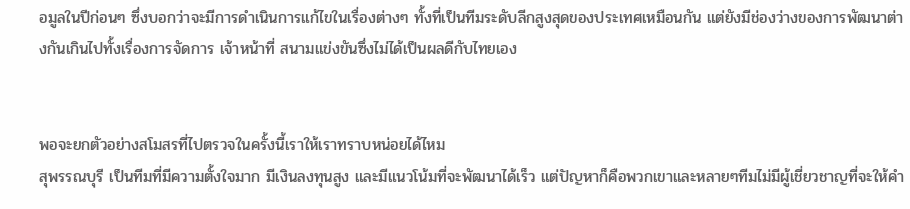อมูลในปีก่อนๆ ซึ่งบอกว่าจะมีการดำเนินการแก้ไขในเรื่องต่างๆ ทั้งที่เป็นทีมระดับลีกสูงสุดของประเทศเหมือนกัน แต่ยังมีช่องว่างของการพัฒนาต่างกันเกินไปทั้งเรื่องการจัดการ เจ้าหน้าที่ สนามแข่งขันซึ่งไม่ได้เป็นผลดีกับไทยเอง


พอจะยกตัวอย่างสโมสรที่ไปตรวจในครั้งนี้เราให้เราทราบหน่อยได้ไหม
สุพรรณบุรี เป็นทีมที่มีความตั้งใจมาก มีเงินลงทุนสูง และมีแนวโน้มที่จะพัฒนาได้เร็ว แต่ปัญหาก็คือพวกเขาและหลายๆทีมไม่มีผู้เชี่ยวชาญที่จะให้คำ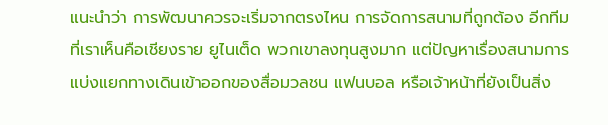แนะนำว่า การพัฒนาควรจะเริ่มจากตรงไหน การจัดการสนามที่ถูกต้อง อีกทีมที่เราเห็นคือเชียงราย ยูไนเต็ด พวกเขาลงทุนสูงมาก แต่ปัญหาเรื่องสนามการแบ่งแยกทางเดินเข้าออกของสื่อมวลชน แฟนบอล หรือเจ้าหน้าที่ยังเป็นสิ่ง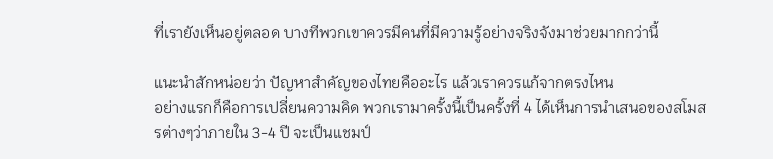ที่เรายังเห็นอยู่ตลอด บางทีพวกเขาควรมีคนที่มีความรู้อย่างจริงจังมาช่วยมากกว่านี้

แนะนำสักหน่อยว่า ปัญหาสำคัญของไทยคืออะไร แล้วเราควรแก้จากตรงไหน
อย่างแรกก็คือการเปลี่ยนความคิด พวกเรามาครั้งนี้เป็นครั้งที่ 4 ได้เห็นการนำเสนอของสโมสรต่างๆว่าภายใน 3-4 ปี จะเป็นแชมป์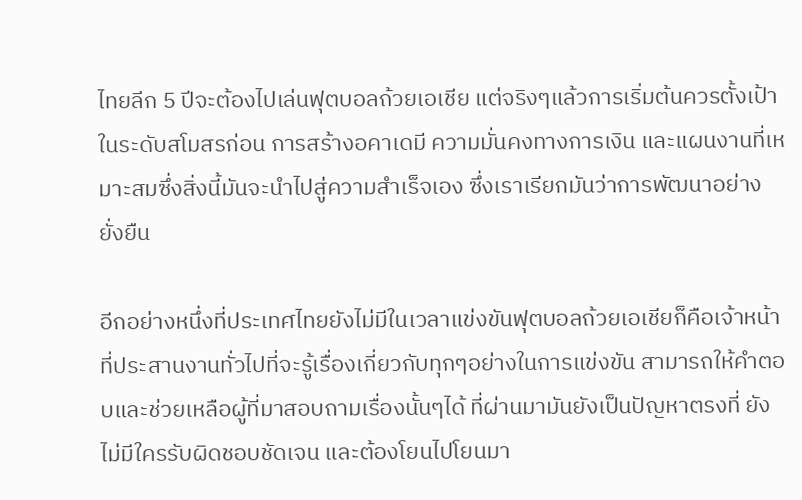ไทยลีก 5 ปีจะต้องไปเล่นฟุตบอลถ้วยเอเชีย แต่จริงๆแล้วการเริ่มต้นควรตั้งเป้าในระดับสโมสรก่อน การสร้างอคาเดมี ความมั่นคงทางการเงิน และแผนงานที่เหมาะสมซึ่งสิ่งนี้มันจะนำไปสู่ความสำเร็จเอง ซึ่งเราเรียกมันว่าการพัฒนาอย่างยั่งยืน

อีกอย่างหนึ่งที่ประเทศไทยยังไม่มีในเวลาแข่งขันฟุตบอลถ้วยเอเชียก็คือเจ้าหน้าที่ประสานงานทั่วไปที่จะรู้เรื่องเกี่ยวกับทุกๆอย่างในการแข่งขัน สามารถให้คำตอบและช่วยเหลือผู้ที่มาสอบถามเรื่องนั้นๆได้ ที่ผ่านมามันยังเป็นปัญหาตรงที่ ยังไม่มีใครรับผิดชอบชัดเจน และต้องโยนไปโยนมา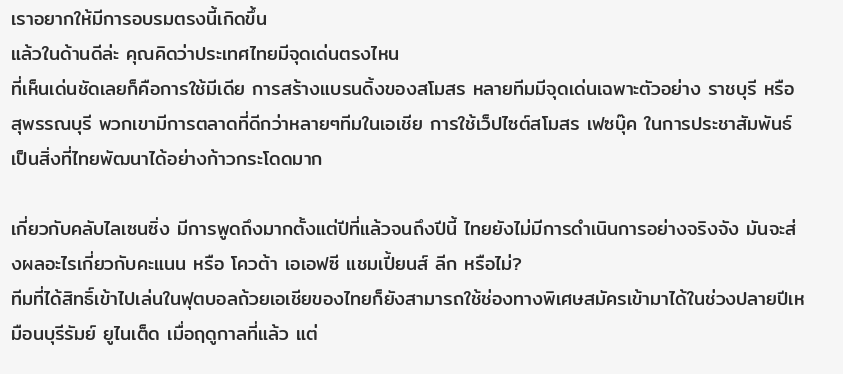เราอยากให้มีการอบรมตรงนี้เกิดขึ้น
แล้วในด้านดีล่ะ คุณคิดว่าประเทศไทยมีจุดเด่นตรงไหน
ที่เห็นเด่นชัดเลยก็คือการใช้มีเดีย การสร้างแบรนดิ้งของสโมสร หลายทีมมีจุดเด่นเฉพาะตัวอย่าง ราชบุรี หรือ สุพรรณบุรี พวกเขามีการตลาดที่ดีกว่าหลายๆทีมในเอเชีย การใช้เว็ปไซต์สโมสร เฟซบุ๊ค ในการประชาสัมพันธ์ เป็นสิ่งที่ไทยพัฒนาได้อย่างก้าวกระโดดมาก

เกี่ยวกับคลับไลเซนซิ่ง มีการพูดถึงมากตั้งแต่ปีที่แล้วจนถึงปีนี้ ไทยยังไม่มีการดำเนินการอย่างจริงจัง มันจะส่งผลอะไรเกี่ยวกับคะแนน หรือ โควต้า เอเอฟซี แชมเปี้ยนส์ ลีก หรือไม่?
ทีมที่ได้สิทธิ์เข้าไปเล่นในฟุตบอลถ้วยเอเชียของไทยก็ยังสามารถใช้ช่องทางพิเศษสมัครเข้ามาได้ในช่วงปลายปีเหมือนบุรีรัมย์ ยูไนเต็ด เมื่อฤดูกาลที่แล้ว แต่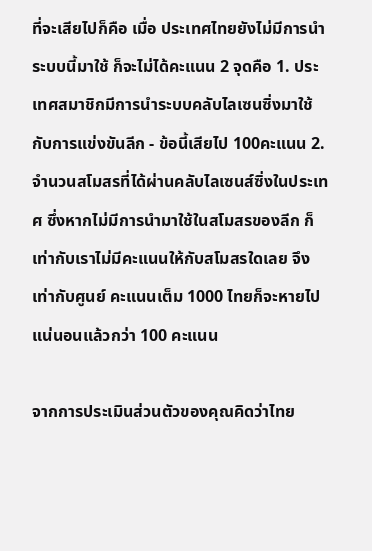ที่จะเสียไปก็คือ เมื่อ ประเทศไทยยังไม่มีการนำระบบนี้มาใช้ ก็จะไม่ได้คะแนน 2 จุดคือ 1. ประเทศสมาชิกมีการนำระบบคลับไลเซนซิ่งมาใช้กับการแข่งขันลีก - ข้อนี้เสียไป 100คะแนน 2.จำนวนสโมสรที่ได้ผ่านคลับไลเซนส์ซิ่งในประเทศ ซึ่งหากไม่มีการนำมาใช้ในสโมสรของลีก ก็เท่ากับเราไม่มีคะแนนให้กับสโมสรใดเลย จึงเท่ากับศูนย์ คะแนนเต็ม 1000 ไทยก็จะหายไปแน่นอนแล้วกว่า 100 คะแนน

จากการประเมินส่วนตัวของคุณคิดว่าไทย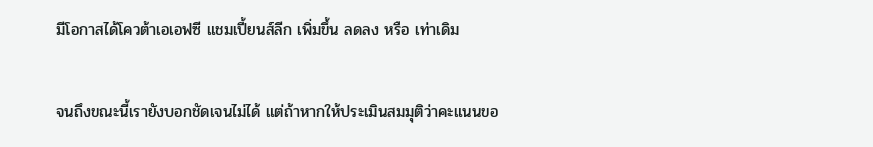มีโอกาสได้โควต้าเอเอฟซี แชมเปี้ยนส์ลีก เพิ่มขึ้น ลดลง หรือ เท่าเดิม

จนถึงขณะนี้เรายังบอกชัดเจนไม่ได้ แต่ถ้าหากให้ประเมินสมมุติว่าคะแนนขอ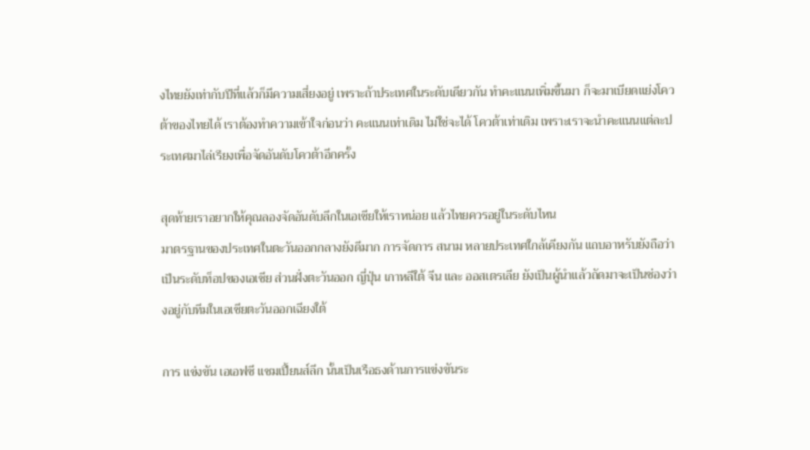งไทยยังเท่ากับปีที่แล้วก็มีความเสี่ยงอยู่ เพราะถ้าประเทศในระดับเดียวกัน ทำคะแนนเพิ่มขึ้นมา ก็จะมาเบียดแย่งโควต้าของไทยได้ เราต้องทำความเข้าใจก่อนว่า คะแนนเท่าเดิม ไม่ใช่จะได้ โควต้าเท่าเดิม เพราะเราจะนำคะแนนแต่ละประเทศมาไล่เรียงเพื่อจัดอันดับโควต้าอีกครั้ง

สุดท้ายเราอยากให้คุณลองจัดอันดับลีกในเอเชียให้เราหน่อย แล้วไทยควรอยู่ในระดับไหน
มาตรฐานของประเทศในตะวันออกกลางยังดีมาก การจัดการ สนาม หลายประเทศใกล้เคียงกัน แถบอาหรับยังถือว่าเป็นระดับท็อปของเอเชีย ส่วนฝั่งตะวันออก ญี่ปุ่น เกาหลีใต้ จีน และ ออสเตรเลีย ยังเป็นผู้นำแล้วถัดมาจะเป็นช่องว่างอยู่กับทีมในเอเชียตะวันออกเฉียงใต้

การ แข่งขัน เอเอฟซี แชมเปี้ยนส์ลีก นั้นเป็นเรือธงด้านการแข่งขันระ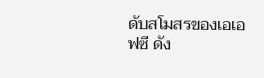ดับสโมสรของเอเอฟซี ดัง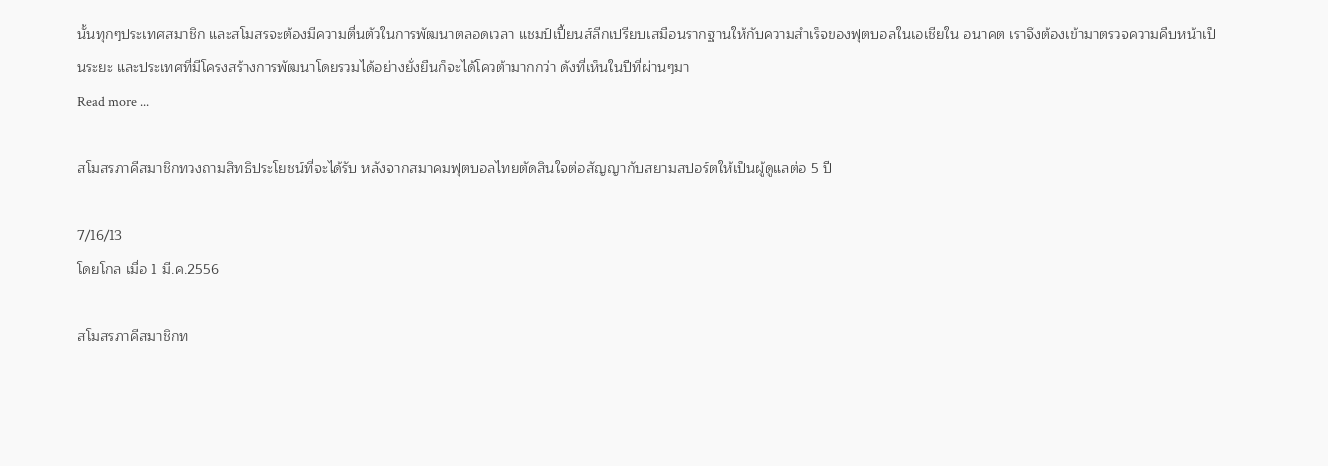นั้นทุกๆประเทศสมาชิก และสโมสรจะต้องมีความตื่นตัวในการพัฒนาตลอดเวลา แชมป์เปี้ยนส์ลีกเปรียบเสมือนรากฐานให้กับความสำเร็จของฟุตบอลในเอเชียใน อนาคต เราจึงต้องเข้ามาตรวจความคืบหน้าเป็นระยะ และประเทศที่มีโครงสร้างการพัฒนาโดยรวมได้อย่างยั่งยืนก็จะได้โควต้ามากกว่า ดังที่เห็นในปีที่ผ่านๆมา
Read more ...

สโมสรภาคีสมาชิกทวงถามสิทธิประโยชน์ที่จะได้รับ หลังจากสมาคมฟุตบอลไทยตัดสินใจต่อสัญญากับสยามสปอร์ตให้เป็นผู้ดูแลต่อ 5 ปี

7/16/13
โดยโกล เมื่อ 1 มี.ค.2556

สโมสรภาคีสมาชิกท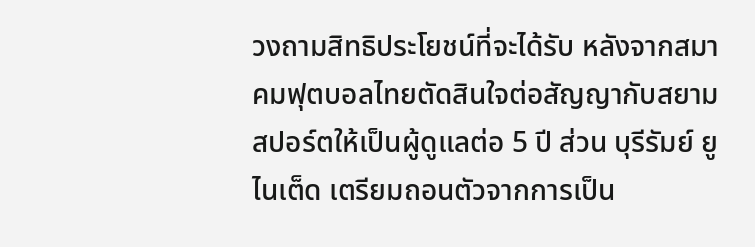วงถามสิทธิประโยชน์ที่จะได้รับ หลังจากสมาคมฟุตบอลไทยตัดสินใจต่อสัญญากับสยามสปอร์ตให้เป็นผู้ดูแลต่อ 5 ปี ส่วน บุรีรัมย์ ยูไนเต็ด เตรียมถอนตัวจากการเป็น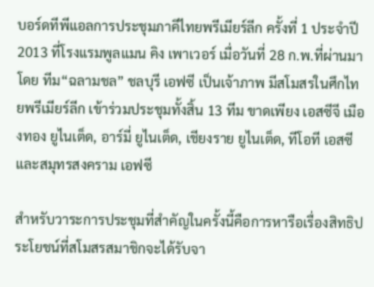บอร์ดทีพีแอลการประชุมภาคีไทยพรีเมียร์ลีก ครั้งที่ 1 ประจำปี 2013 ที่โรงแรมพูลแมน คิง เพาเวอร์ เมื่อวันที่ 28 ก.พ.ที่ผ่านมา โดย ทีม“ฉลามชล” ชลบุรี เอฟซี เป็นเจ้าภาพ มีสโมสรในศึกไทยพรีเมียร์ลีก เข้าร่วมประชุมทั้งสิ้น 13 ทีม ขาดเพียง เอสซีจี เมืองทอง ยูไนเต็ด, อาร์มี่ ยูไนเต็ด, เชียงราย ยูไนเต็ด, ทีโอที เอสซี และสมุทรสงคราม เอฟซี

สำหรับวาระการประชุมที่สำคัญในครั้งนี้คือการหารือเรื่องสิทธิประโยชน์ที่สโมสรสมาชิกจะได้รับจา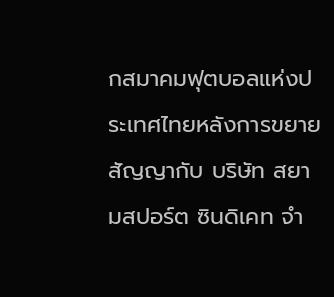กสมาคมฟุตบอลแห่งประเทศไทยหลังการขยายสัญญากับ บริษัท สยามสปอร์ต ซินดิเคท จำ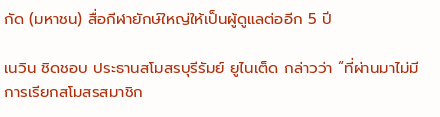กัด (มหาชน) สื่อกีฬายักษ์ใหญ่ให้เป็นผู้ดูแลต่ออีก 5 ปี

เนวิน ชิดชอบ ประธานสโมสรบุรีรัมย์ ยูไนเต็ด กล่าวว่า “ที่ผ่านมาไม่มีการเรียกสโมสรสมาชิก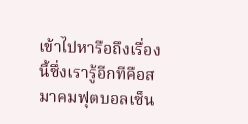เข้าไปหารือถึงเรื่องนี้ซึ่งเรารู้อีกทีคือสมาคมฟุตบอลเซ็น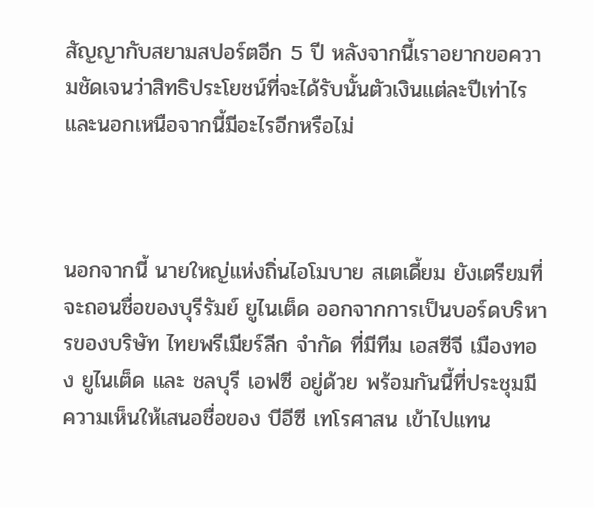สัญญากับสยามสปอร์ตอีก 5 ปี หลังจากนี้เราอยากขอความชัดเจนว่าสิทธิประโยชน์ที่จะได้รับนั้นตัวเงินแต่ละปีเท่าไร และนอกเหนือจากนี้มีอะไรอีกหรือไม่



นอกจากนี้ นายใหญ่แห่งถิ่นไอโมบาย สเตเดี้ยม ยังเตรียมที่จะถอนชื่อของบุรีรัมย์ ยูไนเต็ด ออกจากการเป็นบอร์ดบริหารของบริษัท ไทยพรีเมียร์ลีก จำกัด ที่มีทีม เอสซีจี เมืองทอง ยูไนเต็ด และ ชลบุรี เอฟซี อยู่ด้วย พร้อมกันนี้ที่ประชุมมีความเห็นให้เสนอชื่อของ บีอีซี เทโรศาสน เข้าไปแทน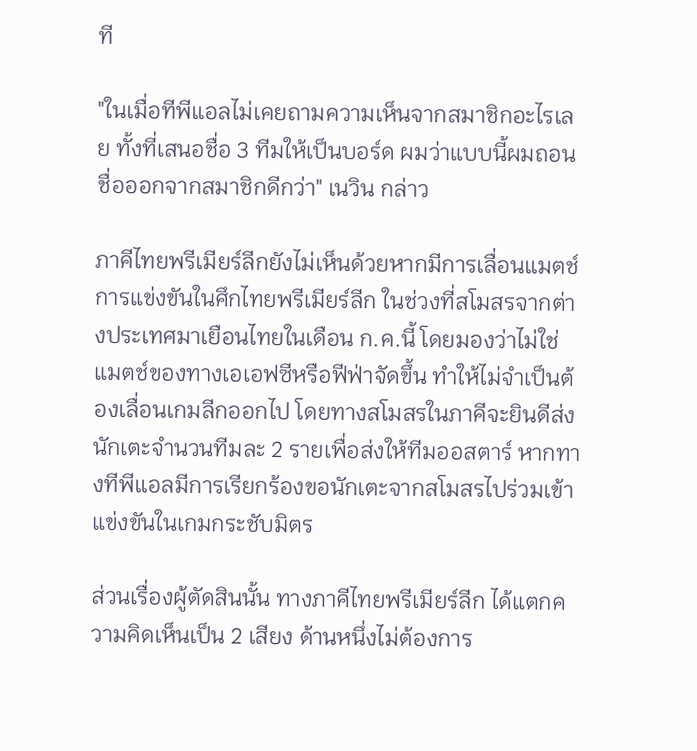ที

"ในเมื่อทีพีแอลไม่เคยถามความเห็นจากสมาชิกอะไรเลย ทั้งที่เสนอชื่อ 3 ทีมให้เป็นบอร์ด ผมว่าแบบนี้ผมถอนชื่อออกจากสมาชิกดีกว่า" เนวิน กล่าว

ภาคีไทยพรีเมียร์ลีกยังไม่เห็นด้วยหากมีการเลื่อนแมตช์การแข่งขันในศึกไทยพรีเมียร์ลีก ในช่วงที่สโมสรจากต่างประเทศมาเยือนไทยในเดือน ก.ค.นี้ โดยมองว่าไม่ใช่แมตช์ของทางเอเอฟซีหรือฟีฟ่าจัดขึ้น ทำให้ไม่จำเป็นต้องเลื่อนเกมลีกออกไป โดยทางสโมสรในภาคีจะยินดีส่งนักเตะจำนวนทีมละ 2 รายเพื่อส่งให้ทีมออสตาร์ หากทางทีพีแอลมีการเรียกร้องขอนักเตะจากสโมสรไปร่วมเข้าแข่งขันในเกมกระชับมิตร

ส่วนเรื่องผู้ตัดสินนั้น ทางภาคีไทยพรีเมียร์ลีก ได้แตกความคิดเห็นเป็น 2 เสียง ด้านหนึ่งไม่ต้องการ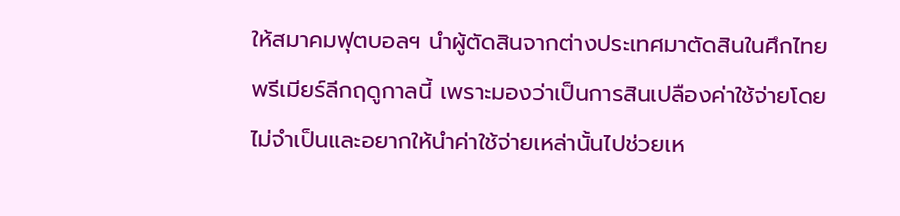ให้สมาคมฟุตบอลฯ นำผู้ตัดสินจากต่างประเทศมาตัดสินในศึกไทยพรีเมียร์ลีกฤดูกาลนี้ เพราะมองว่าเป็นการสินเปลืองค่าใช้จ่ายโดยไม่จำเป็นและอยากให้นำค่าใช้จ่ายเหล่านั้นไปช่วยเห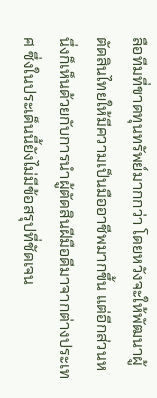ลือทีมที่ขาดทุนทรัพย์มากกว่า โดยหวังจะให้พัฒนาผู้ตัดสินไทยให้มีความเป็นมืออาชีพมากขึ้น แต่อีกส่วนหนึ่งก็เห็นด้วยกับการนำผู้ตัดสินฝีมือดีมาจากต่างประเทศ ซึ่งในประเด็นนี้ยังไม่มีข้อสรุปที่ชัดเจน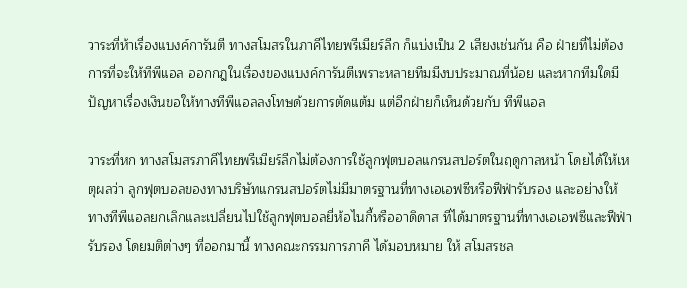วาระที่ห้าเรื่องแบงค์การันตี ทางสโมสรในภาคีไทยพรีเมียร์ลีก ก็แบ่งเป็น 2 เสียงเช่นกัน คือ ฝ่ายที่ไม่ต้องการที่จะให้ทีพีแอล ออกกฎในเรื่องของแบงค์การันตีเพราะหลายทีมมีงบประมาณที่น้อย และหากทีมใดมีปัญหาเรื่องเงินขอให้ทางทีพีแอลลงโทษด้วยการตัดแต้ม แต่อีกฝ่ายก็เห็นด้วยกับ ทีพีแอล

วาระที่หก ทางสโมสรภาคีไทยพรีเมียร์ลีกไม่ต้องการใช้ลูกฟุตบอลแกรนสปอร์ตในฤดูกาลหน้า โดยได้ให้เหตุผลว่า ลูกฟุตบอลของทางบริษัทแกรนสปอร์ตไม่มีมาตรฐานที่ทางเอเอฟซีหรือฟีฟ่ารับรอง และอย่างให้ทางทีพีแอลยกเลิกและเปลี่ยนไปใช้ลูกฟุตบอลยี่ห้อไนกี้หรืออาดิดาส ที่ได้มาตรฐานที่ทางเอเอฟซีและฟีฟ่ารับรอง โดยมติต่างๆ ที่ออกมานี้ ทางคณะกรรมการภาคี ได้มอบหมาย ให้ สโมสรชล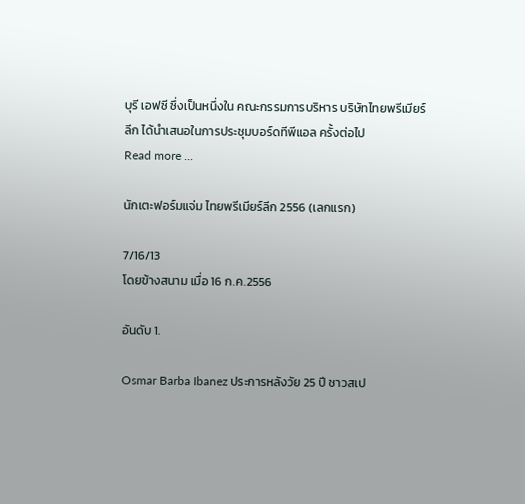บุรี เอฟซี ซึ่งเป็นหนึ่งใน คณะกรรมการบริหาร บริษัทไทยพรีเมียร์ลีก ได้นำเสนอในการประชุมบอร์ดทีพีแอล ครั้งต่อไป
Read more ...

นักเตะฟอร์มแจ่ม ไทยพรีเมียร์ลีก 2556 (เลกแรก)

7/16/13
โดยข้างสนาม เมื่อ 16 ก.ค.2556

อันดับ 1.

Osmar Barba Ibanez ประการหลังวัย 25 ปี ชาวสเป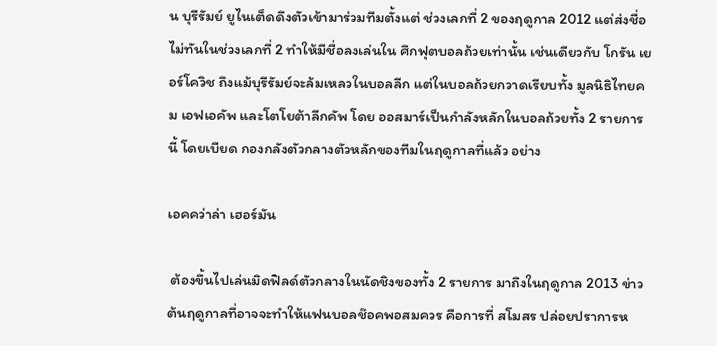น บุรีรัมย์ ยูไนเต็ดดึงตัวเข้ามาร่วมทีมตั้งแต่ ช่วงเลกที่ 2 ของฤดูกาล 2012 แต่ส่งชื่อไม่ทันในช่วงเลกที่ 2 ทำให้มีชื่อลงเล่นใน ศึกฟุตบอลถ้วยเท่านั้น เช่นเดียวกับ โกรัน เยอร์โควิช ถึงแม้บุรีรัมย์จะล้มเหลวในบอลลีก แต่ในบอลถ้วยกวาดเรียบทั้ง มูลนิธิไทยคม เอฟเอคัพ และโตโยต้าลีกคัพ โดย ออสมาร์เป็นกำลังหลักในบอลถ้วยทั้ง 2 รายการนี้ โดยเบียด กองกลังตัวกลางตัวหลักของทีมในฤดูกาลที่แล้ว อย่าง

เอคคว่าล่า เฮอร์มัน

 ต้องขึ้นไปเล่นมิดฟิลด์ตัวกลางในนัดชิงของทั้ง 2 รายการ มาถึงในฤดูกาล 2013 ข่าวต้นฤดูกาลที่อาจจะทำให้แฟนบอลช๊อคพอสมควร คือการที่ สโมสร ปล่อยปราการห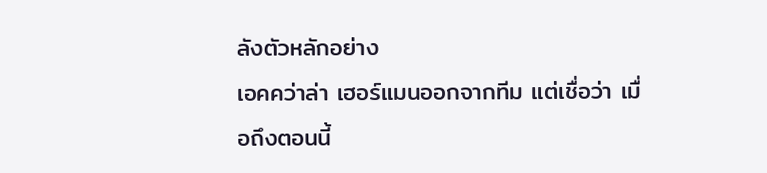ลังตัวหลักอย่าง
เอคคว่าล่า เฮอร์แมนออกจากทีม แต่เชื่อว่า เมื่อถึงตอนนี้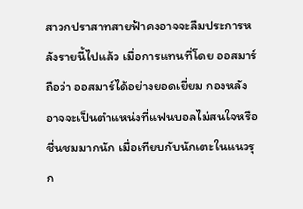สาวกปราสาทสายฟ้าคงอาจจะลืมประการหลังรายนี้ไปแล้ว เมื่อการแทนที่โดย ออสมาร์ ถือว่า ออสมาร์ได้อย่างยอดเยี่ยม กองหลังอาจจะเป็นตำแหน่งที่แฟนบอลไม่สนใจหรือชื่นชมมากนัก เมื่อเทียบกับนักเตะในแนวรุก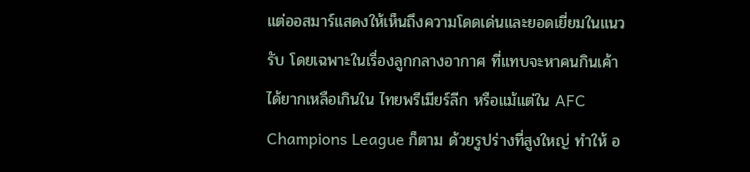แต่ออสมาร์แสดงให้เห็นถึงความโดดเด่นและยอดเยี่ยมในแนวรับ โดยเฉพาะในเรื่องลูกกลางอากาศ ที่แทบจะหาคนกินเค้าได้ยากเหลือเกินใน ไทยพรีเมียร์ลีก หรือแม้แต่ใน AFC Champions League ก็ตาม ด้วยรูปร่างที่สูงใหญ่ ทำให้ อ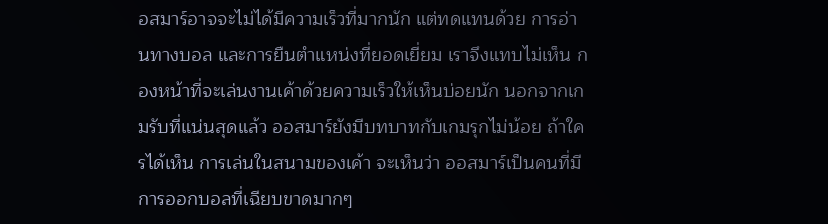อสมาร์อาจจะไม่ได้มีความเร็วที่มากนัก แต่ทดแทนด้วย การอ่านทางบอล และการยืนตำแหน่งที่ยอดเยี่ยม เราจึงแทบไม่เห็น กองหน้าที่จะเล่นงานเค้าด้วยความเร็วให้เห็นบ่อยนัก นอกจากเกมรับที่แน่นสุดแล้ว ออสมาร์ยังมีบทบาทกับเกมรุกไม่น้อย ถ้าใครได้เห็น การเล่นในสนามของเค้า จะเห็นว่า ออสมาร์เป็นคนที่มีการออกบอลที่เฉียบขาดมากๆ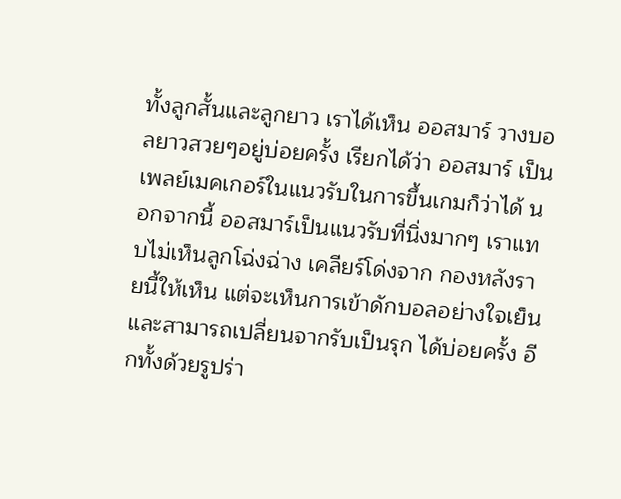ทั้งลูกสั้นและลูกยาว เราได้เห็น ออสมาร์ วางบอลยาวสวยๆอยู่บ่อยครั้ง เรียกได้ว่า ออสมาร์ เป็น เพลย์เมคเกอร์ในแนวรับในการขึ้นเกมก็ว่าได้ นอกจากนี้ ออสมาร์เป็นแนวรับที่นิ่งมากๆ เราแทบไม่เห็นลูกโฉ่งฉ่าง เคลียร์โด่งจาก กองหลังรายนี้ให้เห็น แต่จะเห็นการเข้าดักบอลอย่างใจเย็น และสามารถเปลี่ยนจากรับเป็นรุก ได้บ่อยครั้ง อีกทั้งด้วยรูปร่า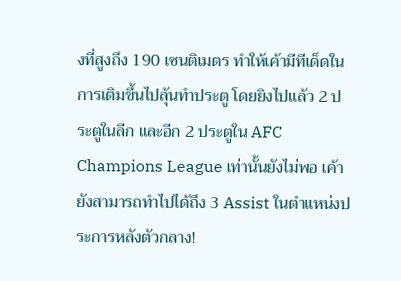งที่สูงถึง 190 เซนติเมตร ทำให้เค้ามีทีเด็ดในการเติมขึ้นไปลุ้นทำประตู โดยยิงไปแล้ว 2 ประตูในลีก และอีก 2 ประตูใน AFC Champions League เท่านั้นยังไม่พอ เค้ายังสามารถทำไปได้ถึง 3 Assist ในตำแหน่งประการหลังตัวกลาง!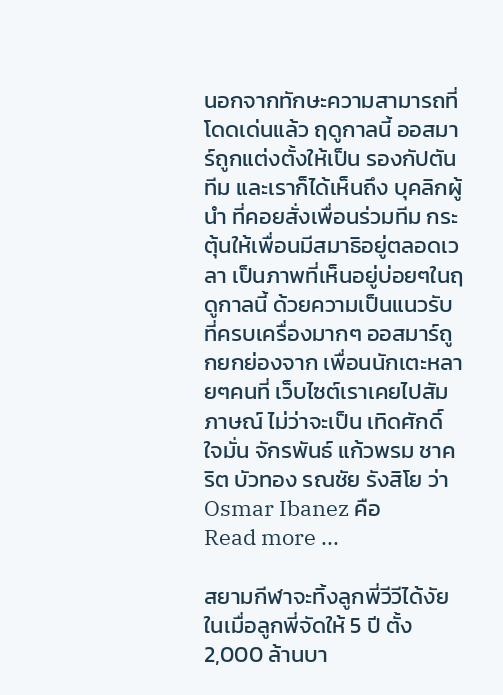นอกจากทักษะความสามารถที่โดดเด่นแล้ว ฤดูกาลนี้ ออสมาร์ถูกแต่งตั้งให้เป็น รองกัปตันทีม และเราก็ได้เห็นถึง บุคลิกผู้นำ ที่คอยสั่งเพื่อนร่วมทีม กระตุ้นให้เพื่อนมีสมาธิอยู่ตลอดเวลา เป็นภาพที่เห็นอยู่บ่อยๆในฤดูกาลนี้ ด้วยความเป็นแนวรับที่ครบเครื่องมากๆ ออสมาร์ถูกยกย่องจาก เพื่อนนักเตะหลายๆคนที่ เว็บไซต์เราเคยไปสัมภาษณ์ ไม่ว่าจะเป็น เทิดศักดิ์ ใจมั่น จักรพันธ์ แก้วพรม ชาคริต บัวทอง รณชัย รังสิโย ว่า Osmar Ibanez คือ
Read more ...

สยามกีฬาจะทิ้งลูกพี่วีวีได้งัย ในเมื่อลูกพี่จัดให้ 5 ปี ตั้ง 2,000 ล้านบา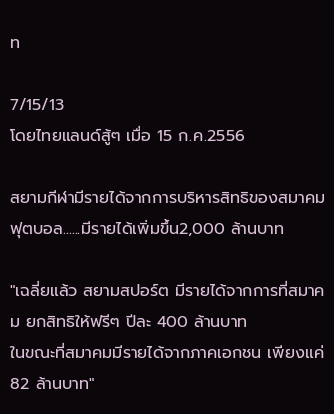ท

7/15/13
โดยไทยแลนด์สู้ๆ เมื่อ 15 ก.ค.2556

สยามกีฬามีรายได้จากการบริหารสิทธิของสมาคมฟุตบอล......มีรายได้เพิ่มขึ้น2,000 ล้านบาท

"เฉลี่ยแล้ว สยามสปอร์ต มีรายได้จากการที่สมาคม ยกสิทธิให้ฟรีๆ ปีละ 400 ล้านบาท
ในขณะที่สมาคมมีรายได้จากภาคเอกชน เพียงแค่ 82 ล้านบาท"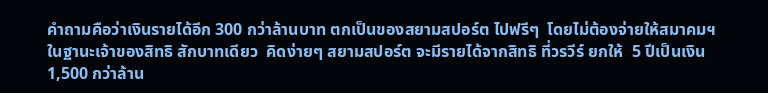คำถามคือว่าเงินรายได้อีก 300 กว่าล้านบาท ตกเป็นของสยามสปอร์ต ไปฟรีๆ  โดยไม่ต้องจ่ายให้สมาคมฯ
ในฐานะเจ้าของสิทธิ สักบาทเดียว  คิดง่ายๆ สยามสปอร์ต จะมีรายได้จากสิทธิ ที่วรวีร์ ยกให้  5 ปีเป็นเงิน
1,500 กว่าล้าน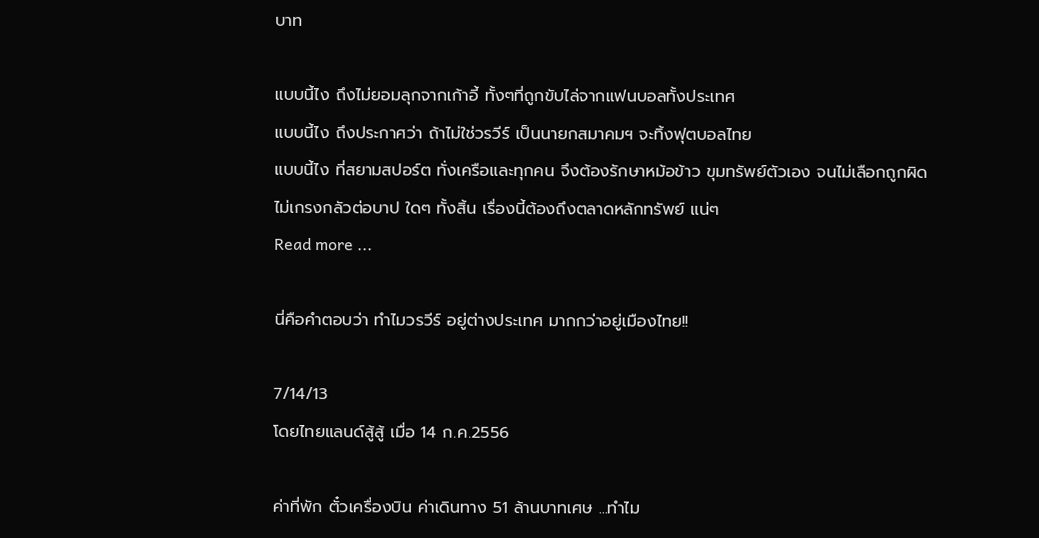บาท

แบบนี้ไง ถึงไม่ยอมลุกจากเก้าอี้ ทั้งๆที่ถูกขับไล่จากแฟนบอลทั้งประเทศ
แบบนี้ไง ถึงประกาศว่า ถ้าไม่ใช่วรวีร์ เป็นนายกสมาคมฯ จะทิ้งฟุตบอลไทย
แบบนี้ไง ที่สยามสปอร์ต ทั่งเครือและทุกคน จึงต้องรักษาหม้อข้าว ขุมทรัพย์ตัวเอง จนไม่เลือกถูกผิด
ไม่เกรงกลัวต่อบาป ใดๆ ทั้งสิ้น เรื่องนี้ต้องถึงตลาดหลักทรัพย์ แน่ๆ
Read more ...

นี่คือคำตอบว่า ทำไมวรวีร์ อยู่ต่างประเทศ มากกว่าอยู่เมืองไทย!!

7/14/13
โดยไทยแลนด์สู้สู้ เมื่อ 14 ก.ค.2556

ค่าที่พัก ตั๋วเครื่องบิน ค่าเดินทาง 51 ล้านบาทเศษ ...ทำไม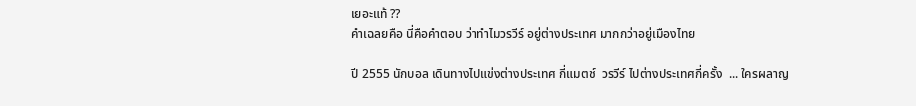เยอะแท้ ??
คำเฉลยคือ นี่คือคำตอบ ว่าทำไมวรวีร์ อยู่ต่างประเทศ มากกว่าอยู่เมืองไทย

ปี 2555 นักบอล เดินทางไปแข่งต่างประเทศ กี่แมตช์  วรวีร์ ไปต่างประเทศกี่ครั้ง  ... ใครผลาญ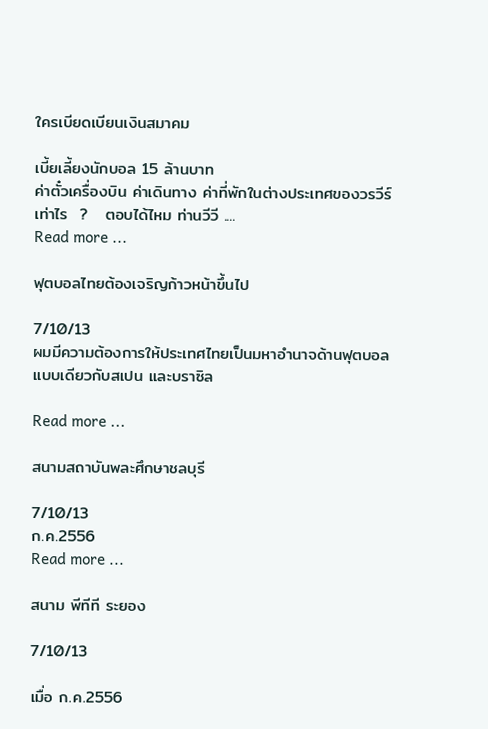ใครเบียดเบียนเงินสมาคม

เบี้ยเลี้ยงนักบอล 15 ล้านบาท
ค่าตั๋วเครื่องบิน ค่าเดินทาง ค่าที่พักในต่างประเทศของวรวีร์  เท่าไร  ?   ตอบได้ไหม ท่านวีวี ....
Read more ...

ฟุตบอลไทยต้องเจริญก้าวหน้าขึ้นไป

7/10/13
ผมมีความต้องการให้ประเทศไทยเป็นมหาอำนาจด้านฟุตบอล แบบเดียวกับสเปน และบราซิล

Read more ...

สนามสถาบันพละศึกษาชลบุรี

7/10/13
ก.ค.2556
Read more ...

สนาม พีทีที ระยอง

7/10/13

เมื่อ ก.ค.2556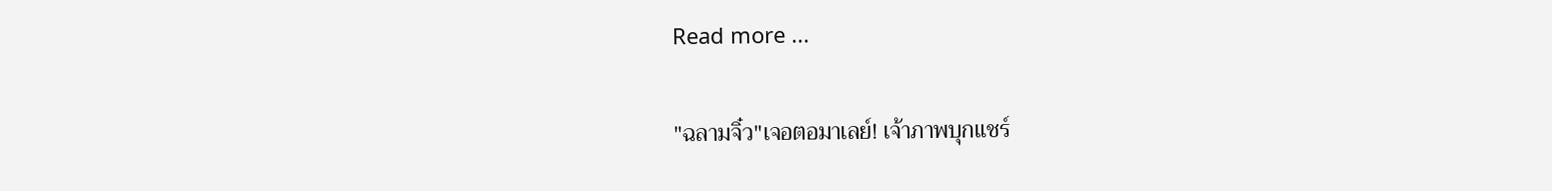Read more ...

"ฉลามจิ๋ว"เจอตอมาเลย์! เจ้าภาพบุกแชร์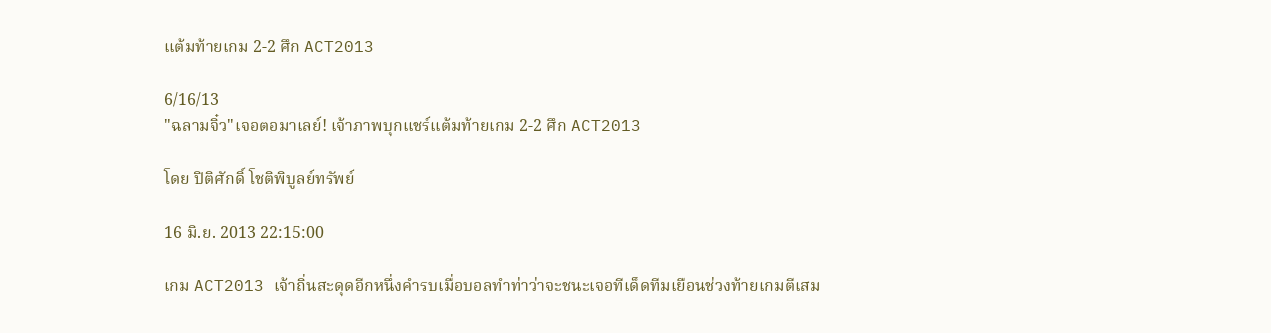แต้มท้ายเกม 2-2 ศึก ACT2013

6/16/13
"ฉลามจิ๋ว"เจอตอมาเลย์! เจ้าภาพบุกแชร์แต้มท้ายเกม 2-2 ศึก ACT2013

โดย ปิติศักดิ์ โชติพิบูลย์ทรัพย์

16 มิ.ย. 2013 22:15:00

เกม ACT2013 เจ้าถิ่นสะดุดอีกหนึ่งคำรบเมื่อบอลทำท่าว่าจะชนะเจอทีเด็ดทีมเยือนช่วงท้ายเกมตีเสม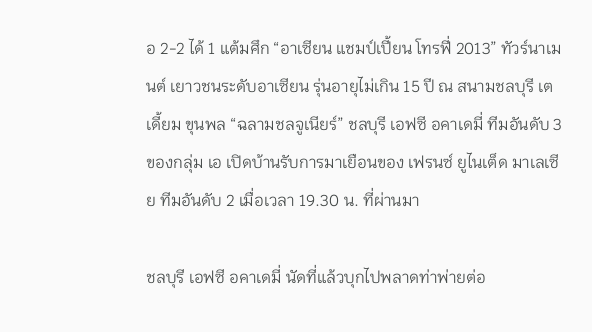อ 2-2 ได้ 1 แต้มศึก “อาเซียน แชมป์เปี้ยน โทรฟี่ 2013” ทัวร์นาเมนต์ เยาวชนระดับอาเซียน รุ่นอายุไม่เกิน 15 ปี ณ สนามชลบุรี เตเดี้ยม ขุนพล “ฉลามชลจูเนียร์” ชลบุรี เอฟซี อคาเดมี่ ทีมอันดับ 3 ของกลุ่ม เอ เปิดบ้านรับการมาเยือนของ เฟรนซ์ ยูไนเต็ด มาเลเซีย ทีมอันดับ 2 เมื่อเวลา 19.30 น. ที่ผ่านมา

ชลบุรี เอฟซี อคาเดมี่ นัดที่แล้วบุกไปพลาดท่าพ่ายต่อ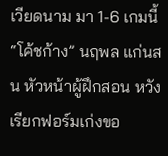เวียดนาม มา 1-6 เกมนี้ “โค้ชก้าง” นฤพล แก่นสน หัวหน้าผู้ฝึกสอน หวังเรียกฟอร์มเก่งขอ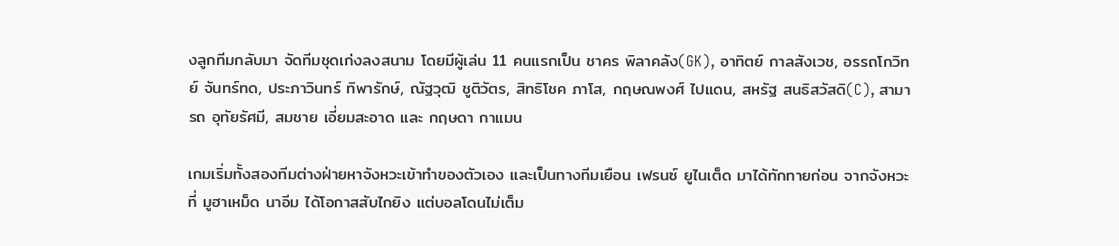งลูกทีมกลับมา จัดทีมชุดเก่งลงสนาม โดยมีผู้เล่น 11 คนแรกเป็น ชาคร พิลาคลัง(GK), อาทิตย์ กาลสังเวช, อรรถโกวิทย์ จันทร์ทด, ประภาวินทร์ ทิพารักษ์, ณัฐวุฒิ ชูติวัตร, สิทธิโชค ภาโส, กฤษณพงศ์ ไปแดน, สหรัฐ สนธิสวัสดิ(C), สามารถ อุทัยรัศมี, สมชาย เอี่ยมสะอาด และ กฤษดา กาแมน

เกมเริ่มทั้งสองทีมต่างฝ่ายหาจังหวะเข้าทำของตัวเอง และเป็นทางทีมเยือน เฟรนซ์ ยูไนเต็ด มาได้ทักทายก่อน จากจังหวะที่ มูฮาเหม็ด นาอีม ได้โอกาสสับไกยิง แต่บอลโดนไม่เต็ม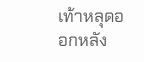เท้าหลุดออกหลัง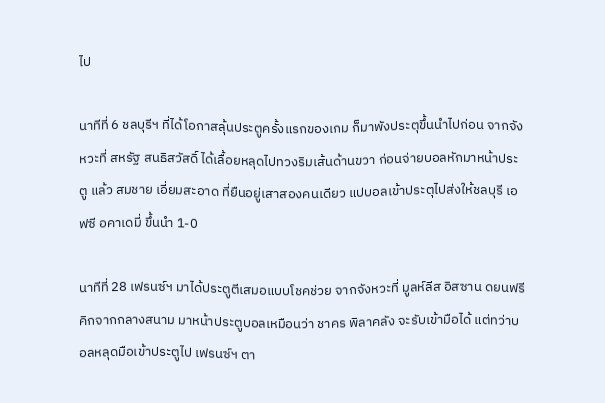ไป

นาทีที่ 6 ชลบุรีฯ ที่ได้โอกาสลุ้นประตูครั้งแรกของเกม ก็มาพังประตุขึ้นนำไปก่อน จากจังหวะที่ สหรัฐ สนธิสวัสดิ์ ได้เลื้อยหลุดไปทวงริมเส้นด้านขวา ก่อนจ่ายบอลหักมาหน้าประตู แล้ว สมชาย เอี่ยมสะอาด ที่ยืนอยู่เสาสองคนเดียว แปบอลเข้าประตุไปส่งให้ชลบุรี เอฟซี อคาเดมี่ ขึ้นนำ 1-0

นาทีที่ 28 เฟรนซ์ฯ มาได้ประตูตีเสมอแบบโชคช่วย จากจังหวะที่ มูลห์ลีส อิสซาน ดยนฟรีคิกจากกลางสนาม มาหน้าประตูบอลเหมือนว่า ชาคร พิลาคลัง จะรับเข้ามือได้ แต่ทว่าบอลหลุดมือเข้าประตูไป เฟรนซ์ฯ ตา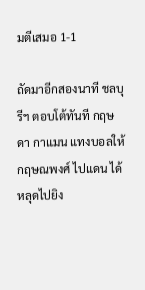มตีเสมอ 1-1

ถัดมาอีกสองนาที ชลบุรีฯ ตอบโต้ทันที กฤษดา กาแมน แทงบอลให้ กฤษณพงศ์ ไปแดน ได้หลุดไปยิง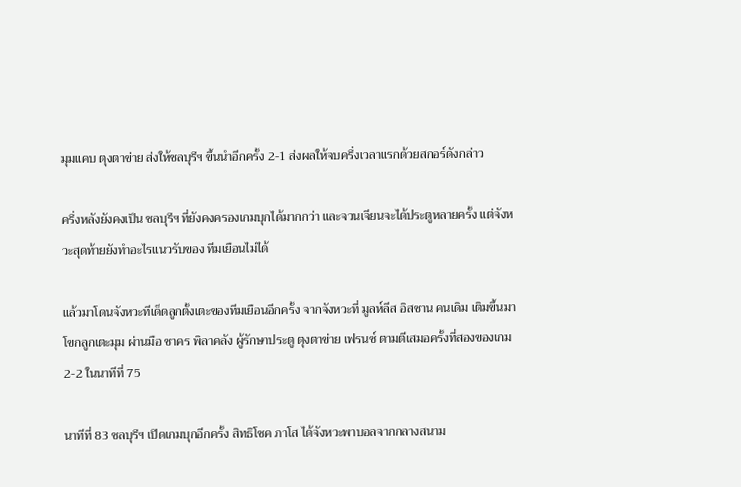มุมแคบ ตุงตาข่าย ส่งให้ชลบุรีฯ ขึ้นนำอีกครั้ง 2-1 ส่งผลให้จบครึ่งเวลาแรกด้วยสกอร์ดังกล่าว

ครึ่งหลังยังคงเป็น ชลบุรีฯ ที่ยังคงครองเกมบุกได้มากกว่า และจวนเจียนจะได้ประตูหลายครั้ง แต่จังหวะสุดท้ายยังทำอะไรแนวรับของ ทีมเยือนไม่ได้

แล้วมาโดนจังหวะทีเด็ดลูกตั้งเตะของทีมเยือนอีกครั้ง จากจังหวะที่ มูลห์ลีส อิสซาน คนเดิม เติมขึ้นมาโขกลูกเตะมุม ผ่านมือ ชาคร พิลาคลัง ผู้รักษาประตู ตุงตาข่าย เฟรนซ์ ตามตีเสมอครั้งที่สองของเกม 2-2 ในนาทีที่ 75

นาทีที่ 83 ชลบุรีฯ เปิดเกมบุกอีกครั้ง สิทธิโชค ภาโส ได้จังหวะพาบอลจากกลางสนาม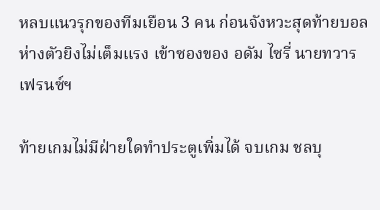หลบแนวรุกของทีมเยือน 3 คน ก่อนจังหวะสุดท้ายบอลห่างตัวยิงไม่เต็มแรง เข้าซองของ อดัม ไซรี่ นายทวาร เฟรนซ์ฯ

ท้ายเกมไม่มีฝ่ายใดทำประตูเพิ่มได้ จบเกม ชลบุ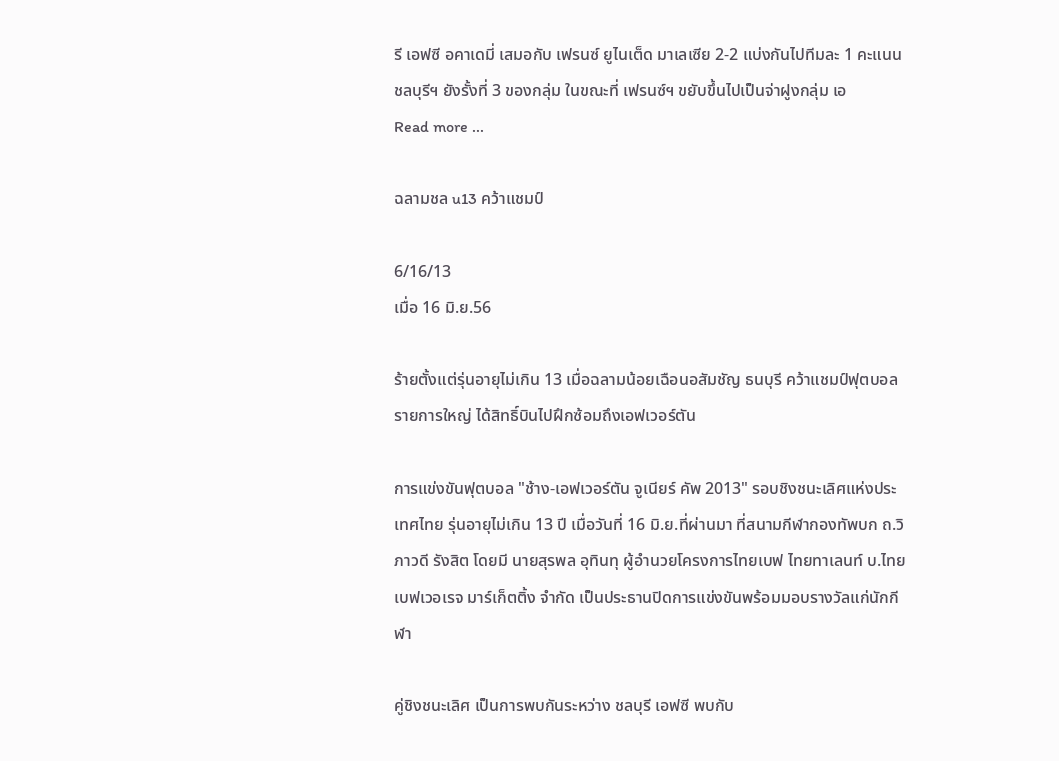รี เอฟซี อคาเดมี่ เสมอกับ เฟรนซ์ ยูไนเต็ด มาเลเซีย 2-2 แบ่งกันไปทีมละ 1 คะแนน ชลบุรีฯ ยังรั้งที่ 3 ของกลุ่ม ในขณะที่ เฟรนซ์ฯ ขยับขึ้นไปเป็นจ่าฝูงกลุ่ม เอ
Read more ...

ฉลามชล u13 คว้าแชมป์

6/16/13
เมื่อ 16 มิ.ย.56

ร้ายตั้งแต่รุ่นอายุไม่เกิน 13 เมื่อฉลามน้อยเฉือนอสัมชัญ ธนบุรี คว้าแชมป์ฟุตบอลรายการใหญ่ ได้สิทธิ์บินไปฝึกซ้อมถึงเอฟเวอร์ตัน

การแข่งขันฟุตบอล "ช้าง-เอฟเวอร์ตัน จูเนียร์ คัพ 2013" รอบชิงชนะเลิศแห่งประเทศไทย รุ่นอายุไม่เกิน 13 ปี เมื่อวันที่ 16 มิ.ย.ที่ผ่านมา ที่สนามกีฬากองทัพบก ถ.วิภาวดี รังสิต โดยมี นายสุรพล อุทินทุ ผู้อำนวยโครงการไทยเบฟ ไทยทาเลนท์ บ.ไทยเบฟเวอเรจ มาร์เก็ตติ้ง จำกัด เป็นประธานปิดการแข่งขันพร้อมมอบรางวัลแก่นักกีฬา

คู่ชิงชนะเลิศ เป็นการพบกันระหว่าง ชลบุรี เอฟซี พบกับ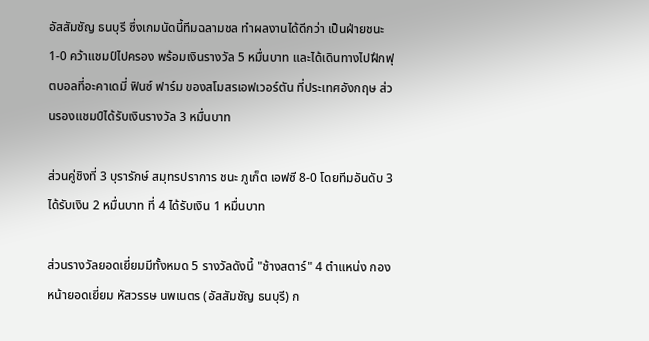อัสสัมชัญ ธนบุรี ซึ่งเกมนัดนี้ทีมฉลามชล ทำผลงานได้ดีกว่า เป็นฝ่ายชนะ 1-0 คว้าแชมป์ไปครอง พร้อมเงินรางวัล 5 หมื่นบาท และได้เดินทางไปฝึกฟุตบอลที่อะคาเดมี่ ฟินซ์ ฟาร์ม ของสโมสรเอฟเวอร์ตัน ที่ประเทศอังกฤษ ส่วนรองแชมป์ได้รับเงินรางวัล 3 หมื่นบาท

ส่วนคู่ชิงที่ 3 บุรารักษ์ สมุทรปราการ ชนะ ภูเก็ต เอฟซี 8-0 โดยทีมอันดับ 3 ได้รับเงิน 2 หมื่นบาท ที่ 4 ได้รับเงิน 1 หมื่นบาท

ส่วนรางวัลยอดเยี่ยมมีทั้งหมด 5 รางวัลดังนี้ "ช้างสตาร์" 4 ตำแหน่ง กองหน้ายอดเยี่ยม หัสวรรษ นพเนตร (อัสสัมชัญ ธนบุรี) ก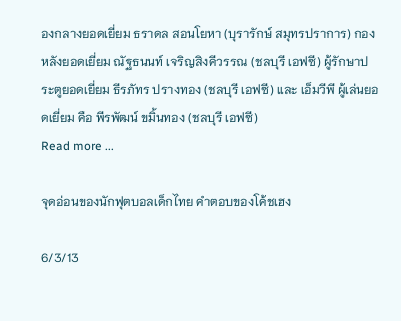องกลางยอดเยี่ยม ธราดล สอนโยหา (บุรารักษ์ สมุทรปราการ) กองหลังยอดเยี่ยม ณัฐธนนท์ เจริญสิงคีวรรณ (ชลบุรี เอฟซี) ผู้รักษาประตูยอดเยี่ยม ธีรภัทร ปรางทอง (ชลบุรี เอฟซี) และ เอ็มวีพี ผู้เล่นยอดเยี่ยม คือ พีรพัฒน์ ขมิ้นทอง (ชลบุรี เอฟซี)
Read more ...

จุดอ่อนของนักฟุตบอลเด็กไทย คำตอบของโค้ชเฮง

6/3/13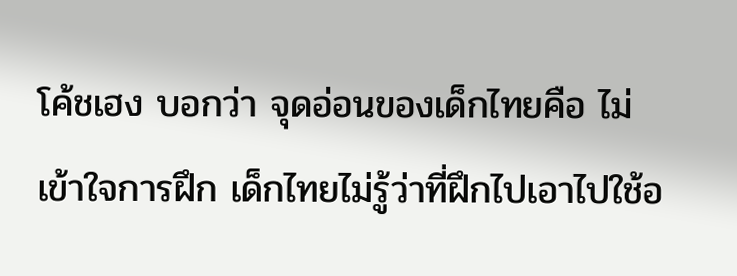โค้ชเฮง บอกว่า จุดอ่อนของเด็กไทยคือ ไม่เข้าใจการฝึก เด็กไทยไม่รู้ว่าที่ฝึกไปเอาไปใช้อ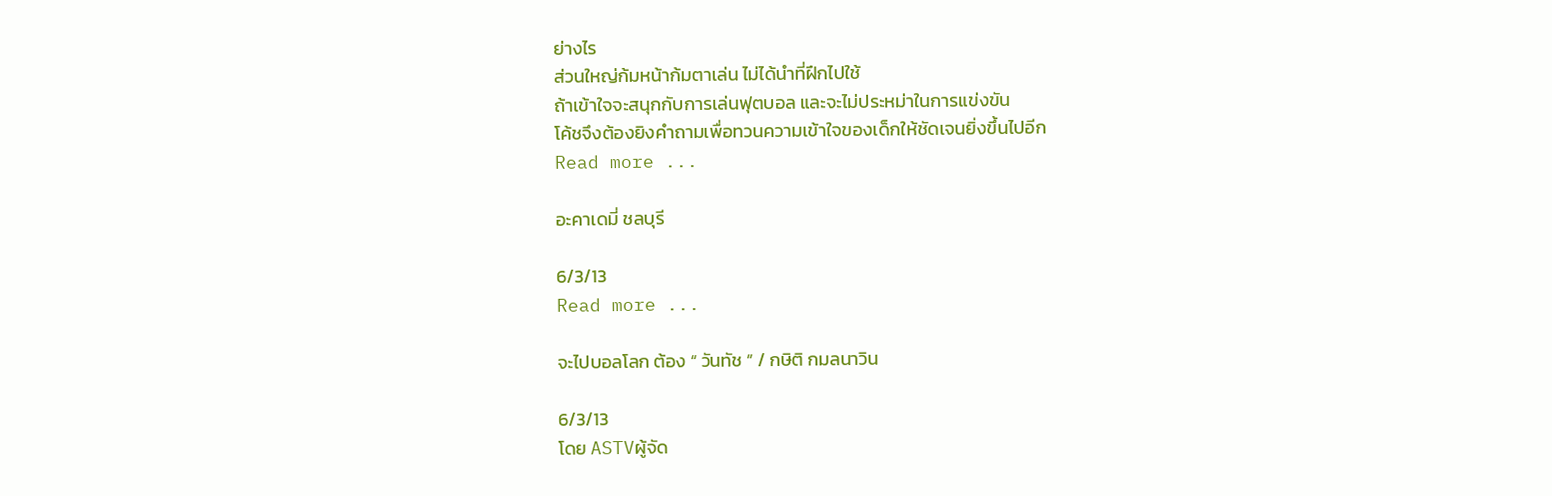ย่างไร
ส่วนใหญ่ก้มหน้าก้มตาเล่น ไม่ได้นำที่ฝึกไปใช้
ถ้าเข้าใจจะสนุกกับการเล่นฟุตบอล และจะไม่ประหม่าในการแข่งขัน
โค้ชจึงต้องยิงคำถามเพื่อทวนความเข้าใจของเด็กให้ชัดเจนยิ่งขึ้นไปอีก
Read more ...

อะคาเดมี่ ชลบุรี

6/3/13
Read more ...

จะไปบอลโลก ต้อง “ วันทัช ” / กษิติ กมลนาวิน

6/3/13
โดย ASTVผู้จัด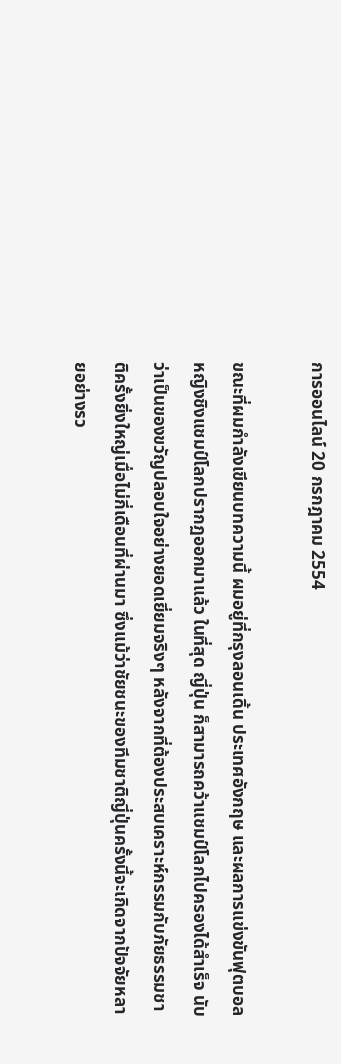การออนไลน์ 20 กรกฎาคม 2554

ขณะที่ผมกำลังเขียนบทความนี้ ผมอยู่ที่กรุงลอนเดิ้น ประเทศอังกฤษ และผลการแข่งขันฟุตบอลหญิงชิงแชมป์โลกปรากฏออกมาแล้ว ในที่สุด ญี่ปุ่น ก็สามารถคว้าแชมป์โลกไปครองได้สำเร็จ นับว่าเป็นของขวัญปลอบใจอย่างยอดเยี่ยมจริงๆ หลังจากที่ต้องประสบเคราะห์กรรมกับภัยธรรมชาติครั้งยิ่งใหญ่เมื่อไม่กี่เดือนที่ผ่านมา ซึ่งแม้ว่าชัยชนะของทีมชาติญี่ปุ่นครั้งนี้จะเกิดจากปัจจัยหลายอย่างรว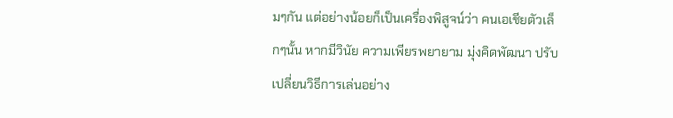มๆกัน แต่อย่างน้อยก็เป็นเครื่องพิสูจน์ว่า คนเอเชียตัวเล็กๆนั้น หากมีวินัย ความเพียรพยายาม มุ่งคิดพัฒนา ปรับเปลี่ยนวิธีการเล่นอย่าง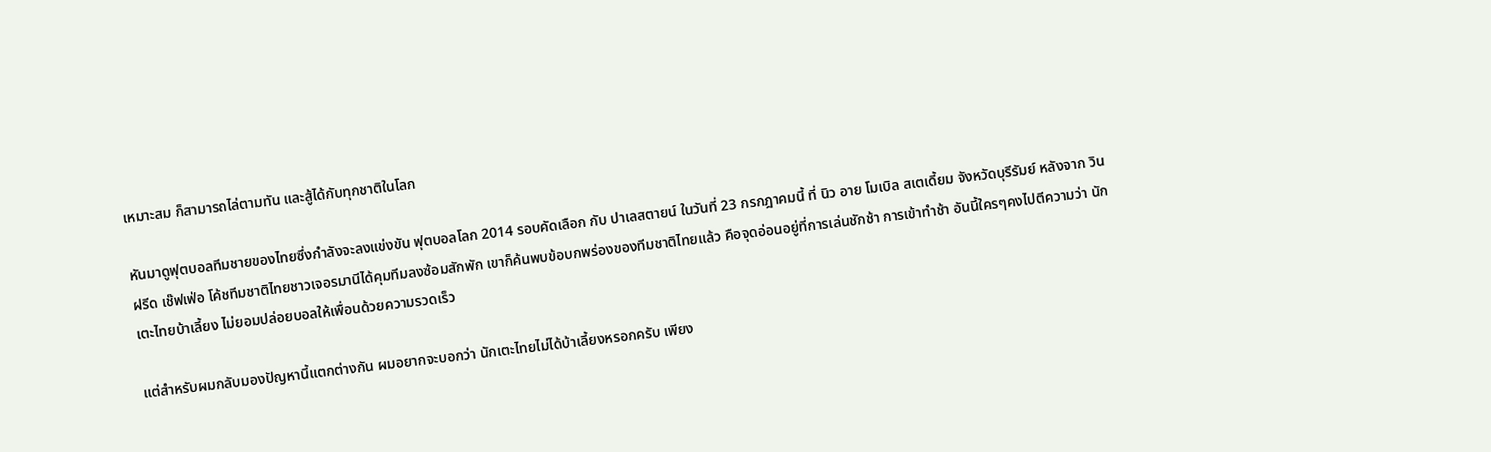เหมาะสม ก็สามารถไล่ตามทัน และสู้ได้กับทุกชาติในโลก

หันมาดูฟุตบอลทีมชายของไทยซึ่งกำลังจะลงแข่งขัน ฟุตบอลโลก 2014 รอบคัดเลือก กับ ปาเลสตายน์ ในวันที่ 23 กรกฎาคมนี้ ที่ นิว อาย โมเบิล สเตเดี้ยม จังหวัดบุรีรัมย์ หลังจาก วินฝรีด เช๊ฟเฟ่อ โค้ชทีมชาติไทยชาวเจอรมานีได้คุมทีมลงซ้อมสักพัก เขาก็ค้นพบข้อบกพร่องของทีมชาติไทยแล้ว คือจุดอ่อนอยู่ที่การเล่นชักช้า การเข้าทำช้า อันนี้ใครๆคงไปตีความว่า นักเตะไทยบ้าเลี้ยง ไม่ยอมปล่อยบอลให้เพื่อนด้วยความรวดเร็ว

แต่สำหรับผมกลับมองปัญหานี้แตกต่างกัน ผมอยากจะบอกว่า นักเตะไทยไม่ได้บ้าเลี้ยงหรอกครับ เพียง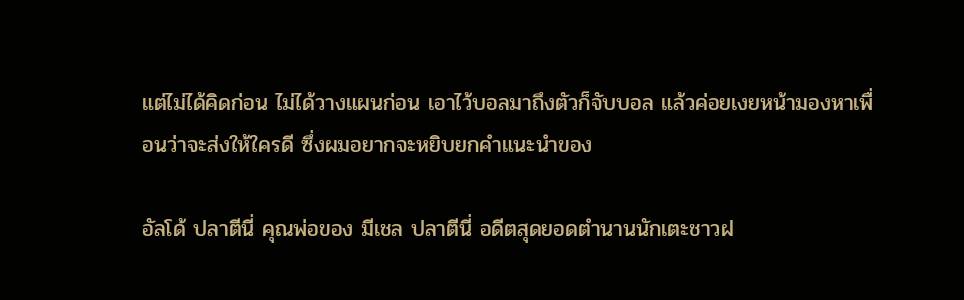แต่ไม่ได้คิดก่อน ไม่ได้วางแผนก่อน เอาไว้บอลมาถึงตัวก็จับบอล แล้วค่อยเงยหน้ามองหาเพื่อนว่าจะส่งให้ใครดี ซึ่งผมอยากจะหยิบยกคำแนะนำของ

อัลโด้ ปลาตีนี่ คุณพ่อของ มีเชล ปลาตีนี่ อดีตสุดยอดตำนานนักเตะชาวฝ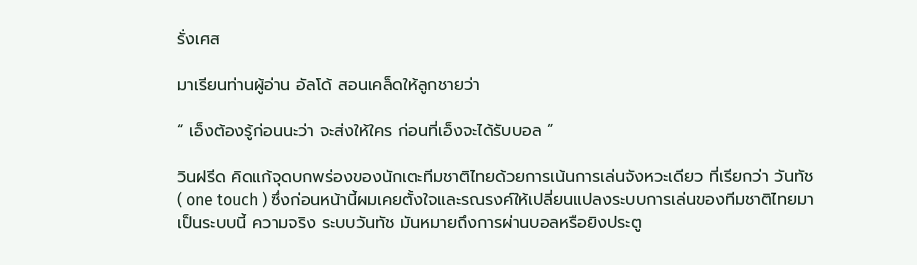รั่งเศส

มาเรียนท่านผู้อ่าน อัลโด้ สอนเคล็ดให้ลูกชายว่า

“ เอ็งต้องรู้ก่อนนะว่า จะส่งให้ใคร ก่อนที่เอ็งจะได้รับบอล ”

วินฝรีด คิดแก้จุดบกพร่องของนักเตะทีมชาติไทยด้วยการเน้นการเล่นจังหวะเดียว ที่เรียกว่า วันทัช ( one touch ) ซึ่งก่อนหน้านี้ผมเคยตั้งใจและรณรงค์ให้เปลี่ยนแปลงระบบการเล่นของทีมชาติไทยมาเป็นระบบนี้ ความจริง ระบบวันทัช มันหมายถึงการผ่านบอลหรือยิงประตู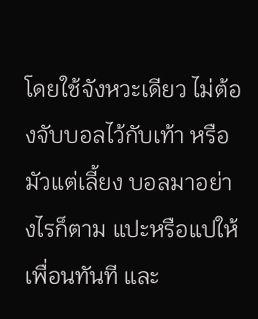โดยใช้จังหวะเดียว ไม่ต้องจับบอลไว้กับเท้า หรือมัวแต่เลี้ยง บอลมาอย่างไรก็ตาม แปะหรือแปให้เพื่อนทันที และ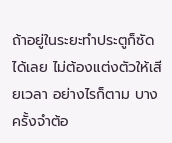ถ้าอยู่ในระยะทำประตูก็ซัดได้เลย ไม่ต้องแต่งตัวให้เสียเวลา อย่างไรก็ตาม บางครั้งจำต้อ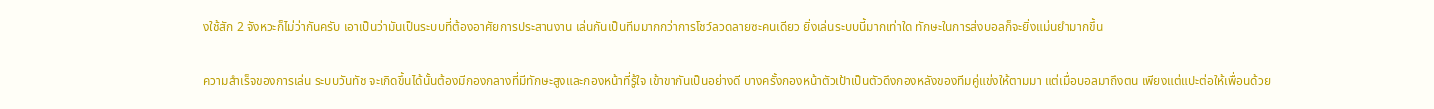งใช้สัก 2 จังหวะก็ไม่ว่ากันครับ เอาเป็นว่ามันเป็นระบบที่ต้องอาศัยการประสานงาน เล่นกันเป็นทีมมากกว่าการโชว์ลวดลายซะคนเดียว ยิ่งเล่นระบบนี้มากเท่าใด ทักษะในการส่งบอลก็จะยิ่งแม่นยำมากขึ้น

ความสำเร็จของการเล่น ระบบวันทัช จะเกิดขึ้นได้นั้นต้องมีกองกลางที่มีทักษะสูงและกองหน้าที่รู้ใจ เข้าขากันเป็นอย่างดี บางครั้งกองหน้าตัวเป้าเป็นตัวดึงกองหลังของทีมคู่แข่งให้ตามมา แต่เมื่อบอลมาถึงตน เพียงแต่แปะต่อให้เพื่อนด้วย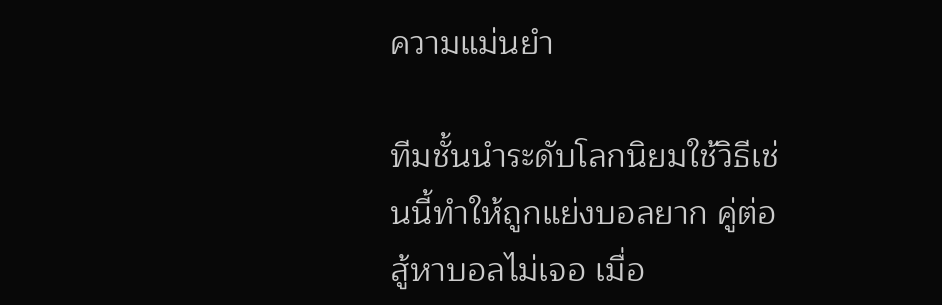ความแม่นยำ

ทีมชั้นนำระดับโลกนิยมใช้วิธีเช่นนี้ทำให้ถูกแย่งบอลยาก คู่ต่อสู้หาบอลไม่เจอ เมื่อ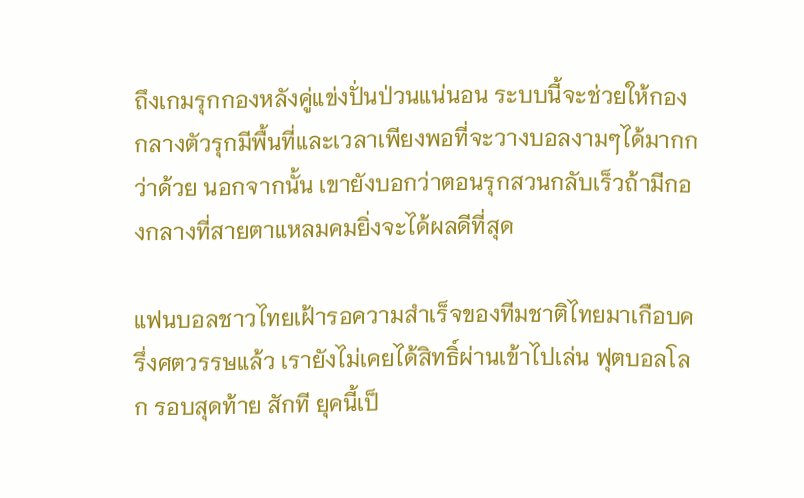ถึงเกมรุกกองหลังคู่แข่งปั่นป่วนแน่นอน ระบบนี้จะช่วยให้กองกลางตัวรุกมีพื้นที่และเวลาเพียงพอที่จะวางบอลงามๆได้มากกว่าด้วย นอกจากนั้น เขายังบอกว่าตอนรุกสวนกลับเร็วถ้ามีกองกลางที่สายตาแหลมคมยิ่งจะได้ผลดีที่สุด

แฟนบอลชาวไทยเฝ้ารอความสำเร็จของทีมชาติไทยมาเกือบครึ่งศตวรรษแล้ว เรายังไม่เคยได้สิทธิ์ผ่านเข้าไปเล่น ฟุตบอลโลก รอบสุดท้าย สักที ยุคนี้เป็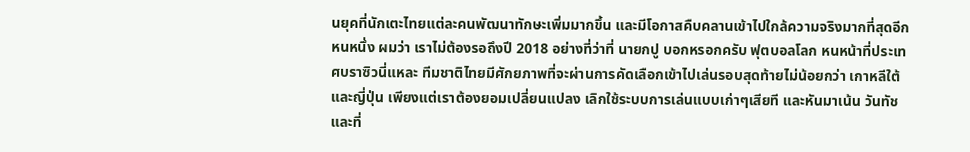นยุคที่นักเตะไทยแต่ละคนพัฒนาทักษะเพิ่มมากขึ้น และมีโอกาสคืบคลานเข้าไปใกล้ความจริงมากที่สุดอีกหนหนึ่ง ผมว่า เราไม่ต้องรอถึงปี 2018 อย่างที่ว่าที่ นายกปู บอกหรอกครับ ฟุตบอลโลก หนหน้าที่ประเทศบราซิวนี่แหละ ทีมชาติไทยมีศักยภาพที่จะผ่านการคัดเลือกเข้าไปเล่นรอบสุดท้ายไม่น้อยกว่า เกาหลีใต้ และญี่ปุ่น เพียงแต่เราต้องยอมเปลี่ยนแปลง เลิกใช้ระบบการเล่นแบบเก่าๆเสียที และหันมาเน้น วันทัช และที่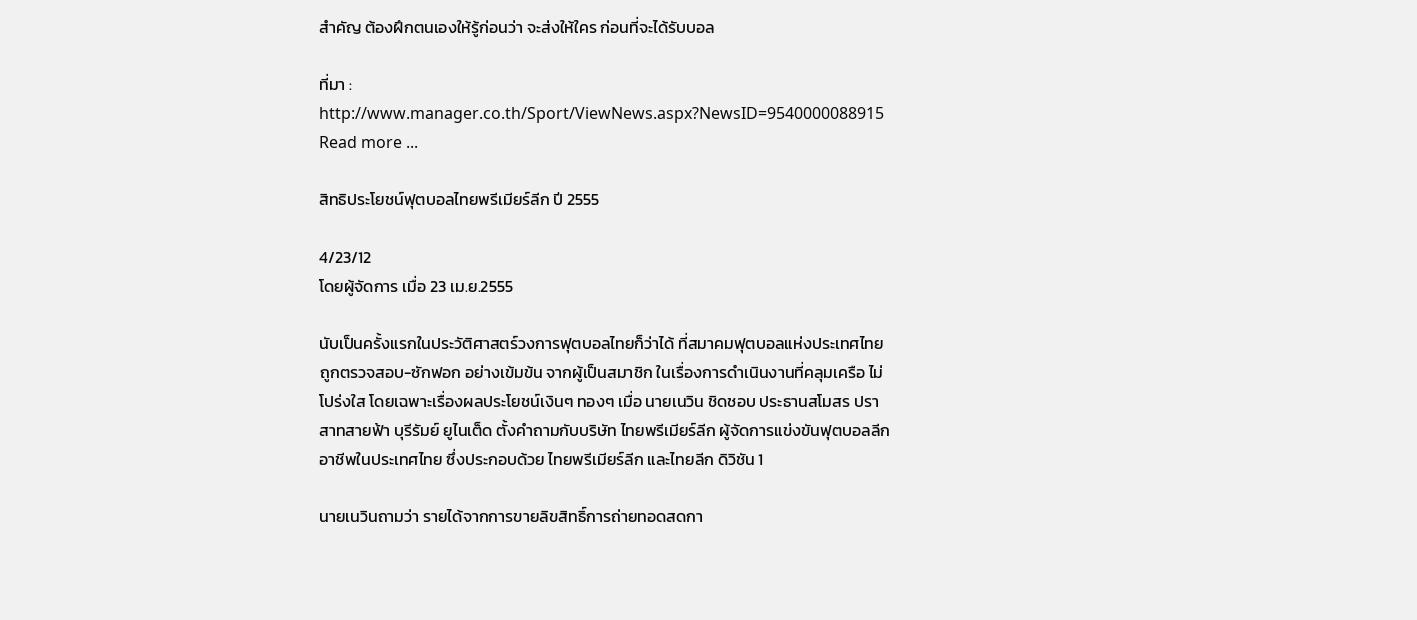สำคัญ ต้องฝึกตนเองให้รู้ก่อนว่า จะส่งให้ใคร ก่อนที่จะได้รับบอล

ที่มา : http://www.manager.co.th/Sport/ViewNews.aspx?NewsID=9540000088915
Read more ...

สิทธิประโยชน์ฟุตบอลไทยพรีเมียร์ลีก ปี 2555

4/23/12
โดยผู้จัดการ เมื่อ 23 เม.ย.2555

นับเป็นครั้งแรกในประวัติศาสตร์วงการฟุตบอลไทยก็ว่าได้ ที่สมาคมฟุตบอลแห่งประเทศไทย ถูกตรวจสอบ-ซักฟอก อย่างเข้มข้น จากผู้เป็นสมาชิก ในเรื่องการดำเนินงานที่คลุมเครือ ไม่โปร่งใส โดยเฉพาะเรื่องผลประโยชน์เงินๆ ทองๆ เมื่อ นายเนวิน ชิดชอบ ประธานสโมสร ปราสาทสายฟ้า บุรีรัมย์ ยูไนเต็ด ตั้งคำถามกับบริษัท ไทยพรีเมียร์ลีก ผู้จัดการแข่งขันฟุตบอลลีกอาชีพในประเทศไทย ซึ่งประกอบด้วย ไทยพรีเมียร์ลีก และไทยลีก ดิวิชัน 1

นายเนวินถามว่า รายได้จากการขายลิขสิทธิ์การถ่ายทอดสดกา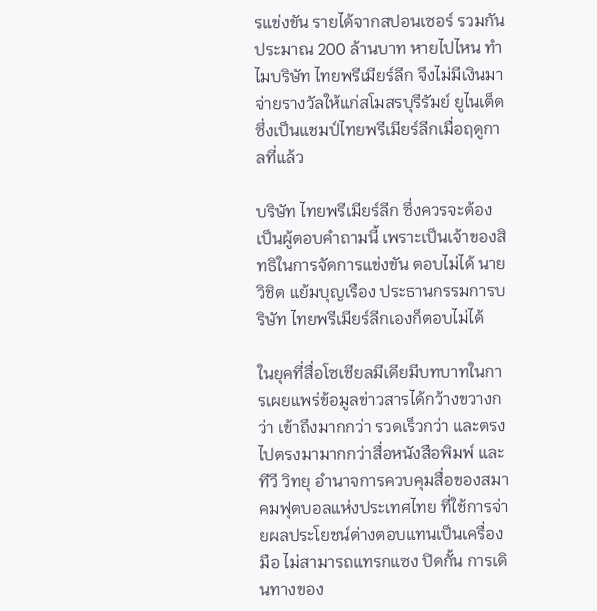รแข่งขัน รายได้จากสปอนเซอร์ รวมกันประมาณ 200 ล้านบาท หายไปไหน ทำไมบริษัท ไทยพรีเมียร์ลีก จึงไม่มีเงินมาจ่ายรางวัลให้แก่สโมสรบุรีรัมย์ ยูไนเต็ด ซึ่งเป็นแชมป์ไทยพรีเมียร์ลีกเมื่อฤดูกาลที่แล้ว

บริษัท ไทยพรีเมียร์ลีก ซึ่งควรจะต้องเป็นผู้ตอบคำถามนี้ เพราะเป็นเจ้าของสิทธิในการจัดการแข่งขัน ตอบไม่ได้ นายวิชิต แย้มบุญเรือง ประธานกรรมการบริษัท ไทยพรีเมียร์ลีกเองก็ตอบไม่ได้

ในยุคที่สื่อโซเชียลมีเดียมีบทบาทในการเผยแพร่ข้อมูลข่าวสารได้กว้างขวางกว่า เข้าถึงมากกว่า รวดเร็วกว่า และตรงไปตรงมามากกว่าสื่อหนังสือพิมพ์ และทีวี วิทยุ อำนาจการควบคุมสื่อของสมาคมฟุตบอลแห่งประเทศไทย ที่ใช้การจ่ายผลประโยชน์ต่างตอบแทนเป็นเครื่องมือ ไม่สามารถแทรกแซง ปิดกั้น การเดินทางของ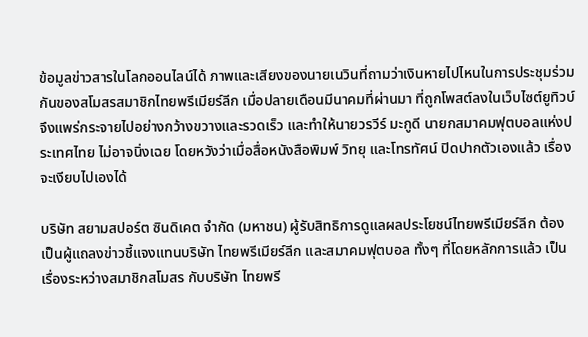ข้อมูลข่าวสารในโลกออนไลน์ได้ ภาพและเสียงของนายเนวินที่ถามว่าเงินหายไปไหนในการประชุมร่วมกันของสโมสรสมาชิกไทยพรีเมียร์ลีก เมื่อปลายเดือนมีนาคมที่ผ่านมา ที่ถูกโพสต์ลงในเว็บไซต์ยูทิวบ์จึงแพร่กระจายไปอย่างกว้างขวางและรวดเร็ว และทำให้นายวรวีร์ มะกูดี นายกสมาคมฟุตบอลแห่งประเทศไทย ไม่อาจนิ่งเฉย โดยหวังว่าเมื่อสื่อหนังสือพิมพ์ วิทยุ และโทรทัศน์ ปิดปากตัวเองแล้ว เรื่องจะเงียบไปเองได้

บริษัท สยามสปอร์ต ซินดิเคต จำกัด (มหาชน) ผู้รับสิทธิการดูแลผลประโยชน์ไทยพรีเมียร์ลีก ต้องเป็นผู้แถลงข่าวชี้แจงแทนบริษัท ไทยพรีเมียร์ลีก และสมาคมฟุตบอล ทั้งๆ ที่โดยหลักการแล้ว เป็นเรื่องระหว่างสมาชิกสโมสร กับบริษัท ไทยพรี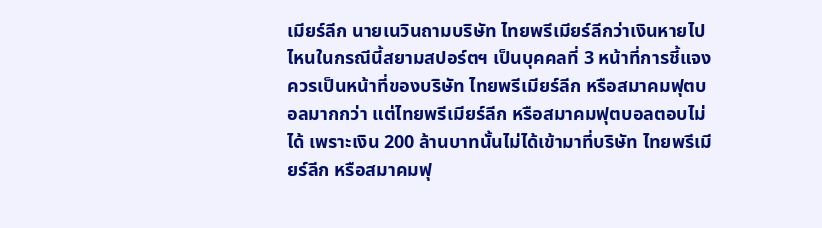เมียร์ลีก นายเนวินถามบริษัท ไทยพรีเมียร์ลีกว่าเงินหายไปไหนในกรณีนี้สยามสปอร์ตฯ เป็นบุคคลที่ 3 หน้าที่การชี้แจงควรเป็นหน้าที่ของบริษัท ไทยพรีเมียร์ลีก หรือสมาคมฟุตบอลมากกว่า แต่ไทยพรีเมียร์ลีก หรือสมาคมฟุตบอลตอบไม่ได้ เพราะเงิน 200 ล้านบาทนั้นไม่ได้เข้ามาที่บริษัท ไทยพรีเมียร์ลีก หรือสมาคมฟุ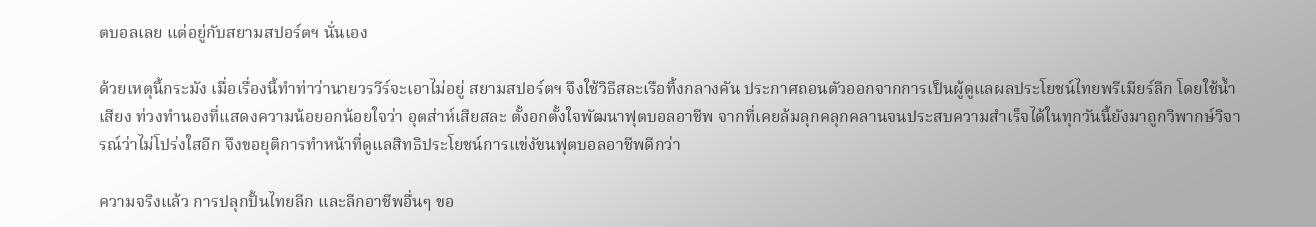ตบอลเลย แต่อยู่กับสยามสปอร์ตฯ นั่นเอง

ด้วยเหตุนี้กระมัง เมื่อเรื่องนี้ทำท่าว่านายวรวีร์จะเอาไม่อยู่ สยามสปอร์ตฯ จึงใช้วิธีสละเรือทิ้งกลางคัน ประกาศถอนตัวออกจากการเป็นผู้ดูแลผลประโยชน์ไทยพรีเมียร์ลีก โดยใช้น้ำเสียง ท่วงทำนองที่แสดงความน้อยอกน้อยใจว่า อุตส่าห์เสียสละ ตั้งอกตั้งใจพัฒนาฟุตบอลอาชีพ จากที่เคยล้มลุกคลุกคลานจนประสบความสำเร็จได้ในทุกวันนี้ยังมาถูกวิพากษ์วิจารณ์ว่าไม่โปร่งใสอีก จึงขอยุติการทำหน้าที่ดูแลสิทธิประโยชน์การแข่งัขนฟุตบอลอาชีพดีกว่า

ความจริงแล้ว การปลุกปั้นไทยลีก และลีกอาชีพอื่นๆ ขอ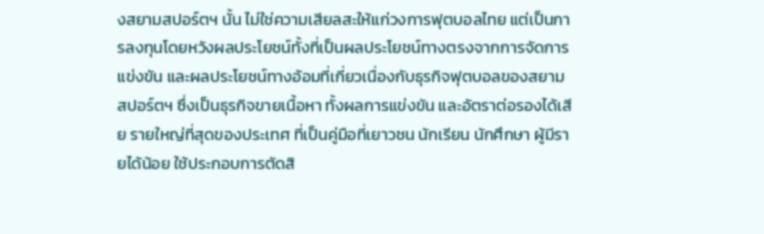งสยามสปอร์ตฯ นั้น ไม่ใช่ความเสียลสะให้แก่วงการฟุตบอลไทย แต่เป็นการลงทุนโดยหวังผลประโยชน์ทั้งที่เป็นผลประโยชน์ทางตรงจากการจัดการแข่งขัน และผลประโยชน์ทางอ้อมที่เกี่ยวเนื่องกับธุรกิจฟุตบอลของสยามสปอร์ตฯ ซึ่งเป็นธุรกิจขายเนื้อหา ทั้งผลการแข่งขัน และอัตราต่อรองได้เสีย รายใหญ่ที่สุดของประเทศ ที่เป็นคู่มือที่เยาวชน นักเรียน นักศึกษา ผู้มีรายได้น้อย ใช้ประกอบการตัดสิ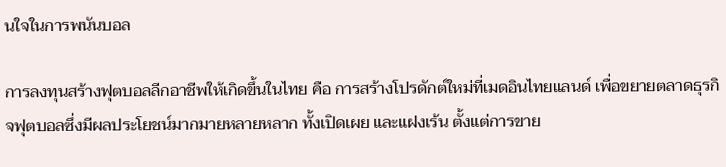นใจในการพนันบอล

การลงทุนสร้างฟุตบอลลีกอาชีพให้เกิดขึ้นในไทย คือ การสร้างโปรดักต์ใหม่ที่เมดอินไทยแลนด์ เพื่อขยายตลาดธุรกิจฟุตบอลซึ่งมีผลประโยชน์มากมายหลายหลาก ทั้งเปิดเผย และแฝงเร้น ตั้งแต่การขาย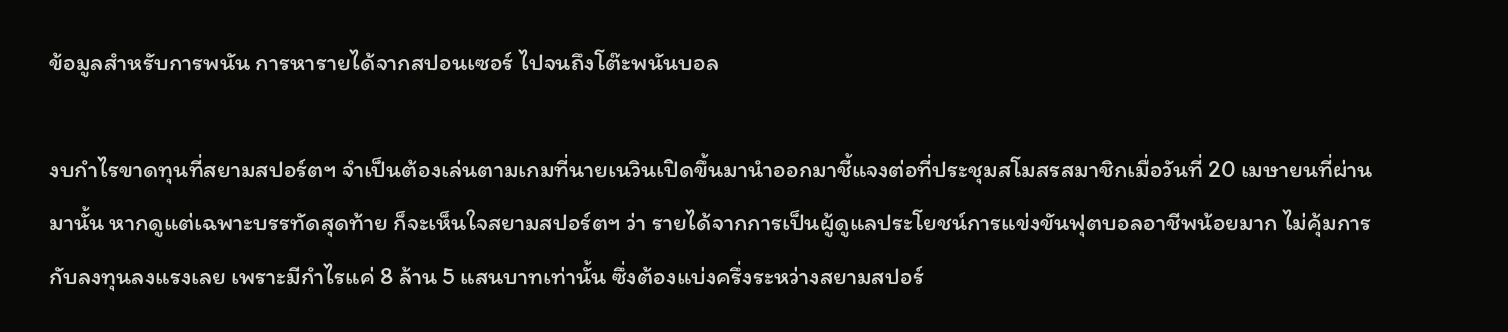ข้อมูลสำหรับการพนัน การหารายได้จากสปอนเซอร์ ไปจนถึงโต๊ะพนันบอล

งบกำไรขาดทุนที่สยามสปอร์ตฯ จำเป็นต้องเล่นตามเกมที่นายเนวินเปิดขึ้นมานำออกมาชี้แจงต่อที่ประชุมสโมสรสมาชิกเมื่อวันที่ 20 เมษายนที่ผ่านมานั้น หากดูแต่เฉพาะบรรทัดสุดท้าย ก็จะเห็นใจสยามสปอร์ตฯ ว่า รายได้จากการเป็นผู้ดูแลประโยชน์การแข่งขันฟุตบอลอาชีพน้อยมาก ไม่คุ้มการกับลงทุนลงแรงเลย เพราะมีกำไรแค่ 8 ล้าน 5 แสนบาทเท่านั้น ซึ่งต้องแบ่งครึ่งระหว่างสยามสปอร์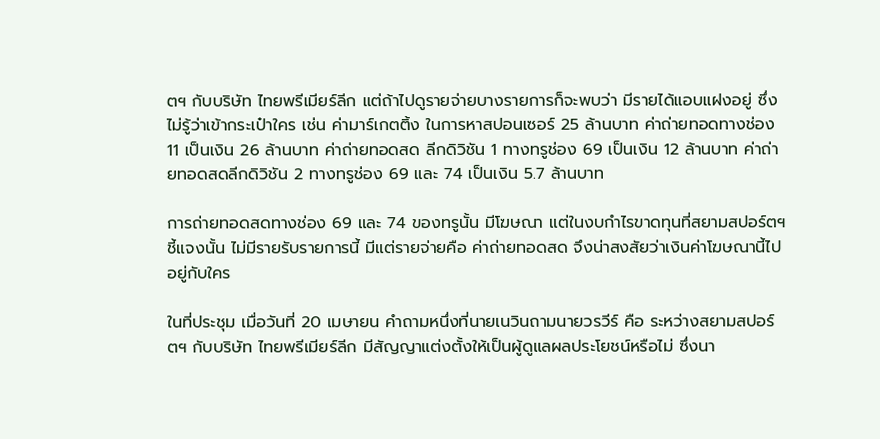ตฯ กับบริษัท ไทยพรีเมียร์ลีก แต่ถ้าไปดูรายจ่ายบางรายการก็จะพบว่า มีรายได้แอบแฝงอยู่ ซึ่งไม่รู้ว่าเข้ากระเป๋าใคร เช่น ค่ามาร์เกตติ้ง ในการหาสปอนเซอร์ 25 ล้านบาท ค่าถ่ายทอดทางช่อง 11 เป็นเงิน 26 ล้านบาท ค่าถ่ายทอดสด ลีกดิวิชัน 1 ทางทรูช่อง 69 เป็นเงิน 12 ล้านบาท ค่าถ่ายทอดสดลีกดิวิชัน 2 ทางทรูช่อง 69 และ 74 เป็นเงิน 5.7 ล้านบาท

การถ่ายทอดสดทางช่อง 69 และ 74 ของทรูนั้น มีโฆษณา แต่ในงบกำไรขาดทุนที่สยามสปอร์ตฯ ชี้แจงนั้น ไม่มีรายรับรายการนี้ มีแต่รายจ่ายคือ ค่าถ่ายทอดสด จึงน่าสงสัยว่าเงินค่าโฆษณานี้ไปอยู่กับใคร

ในที่ประชุม เมื่อวันที่ 20 เมษายน คำถามหนึ่งที่นายเนวินถามนายวรวีร์ คือ ระหว่างสยามสปอร์ตฯ กับบริษัท ไทยพรีเมียร์ลีก มีสัญญาแต่งตั้งให้เป็นผู้ดูแลผลประโยชน์หรือไม่ ซึ่งนา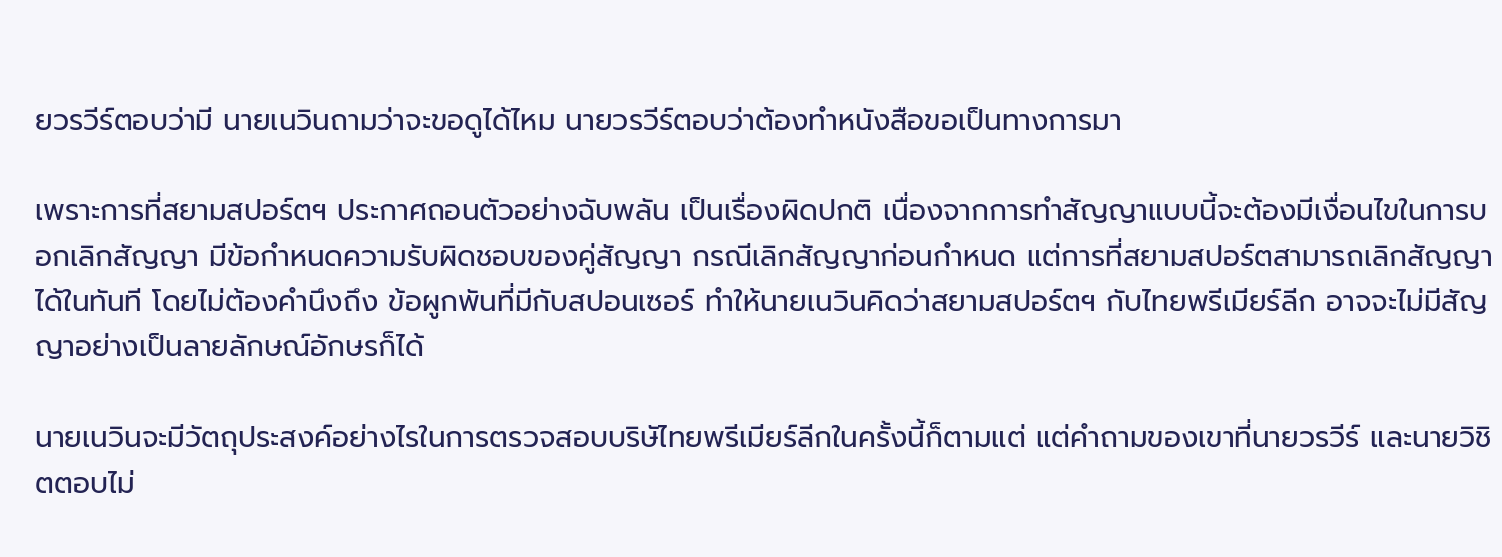ยวรวีร์ตอบว่ามี นายเนวินถามว่าจะขอดูได้ไหม นายวรวีร์ตอบว่าต้องทำหนังสือขอเป็นทางการมา

เพราะการที่สยามสปอร์ตฯ ประกาศถอนตัวอย่างฉับพลัน เป็นเรื่องผิดปกติ เนื่องจากการทำสัญญาแบบนี้จะต้องมีเงื่อนไขในการบอกเลิกสัญญา มีข้อกำหนดความรับผิดชอบของคู่สัญญา กรณีเลิกสัญญาก่อนกำหนด แต่การที่สยามสปอร์ตสามารถเลิกสัญญาได้ในทันที โดยไม่ต้องคำนึงถึง ข้อผูกพันที่มีกับสปอนเซอร์ ทำให้นายเนวินคิดว่าสยามสปอร์ตฯ กับไทยพรีเมียร์ลีก อาจจะไม่มีสัญญาอย่างเป็นลายลักษณ์อักษรก็ได้

นายเนวินจะมีวัตถุประสงค์อย่างไรในการตรวจสอบบริษัไทยพรีเมียร์ลีกในครั้งนี้ก็ตามแต่ แต่คำถามของเขาที่นายวรวีร์ และนายวิชิตตอบไม่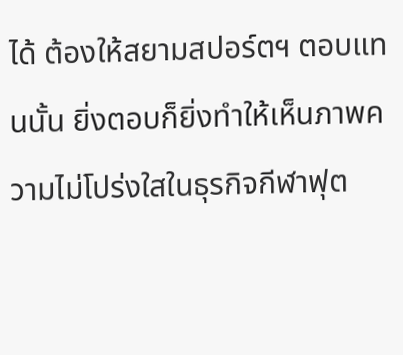ได้ ต้องให้สยามสปอร์ตฯ ตอบแทนนั้น ยิ่งตอบก็ยิ่งทำให้เห็นภาพความไม่โปร่งใสในธุรกิจกีฬาฟุต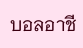บอลอาชี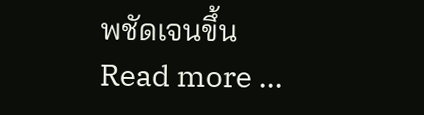พชัดเจนขึ้น
Read more ...